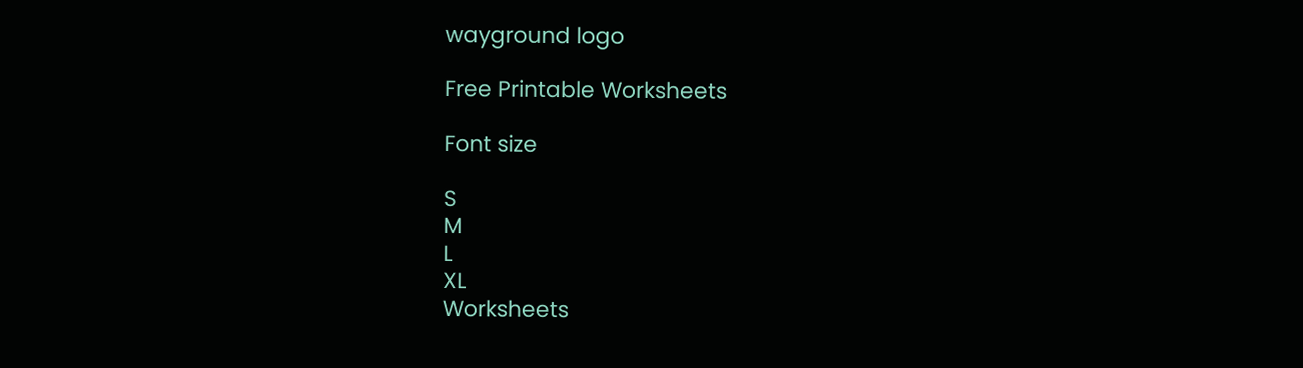wayground logo

Free Printable Worksheets

Font size

S
M
L
XL
Worksheets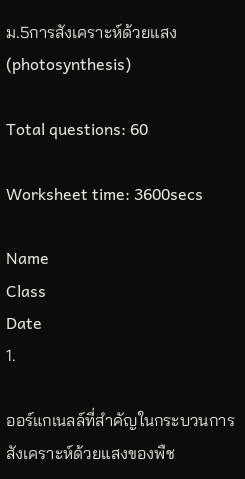ม.5การสังเคราะห์ด้วยแสง (photosynthesis)

Total questions: 60

Worksheet time: 3600secs

Name
Class
Date
1.

ออร์แกเนลล์ที่สำคัญในกระบวนการสังเคราะห์ด้วยแสงของพืช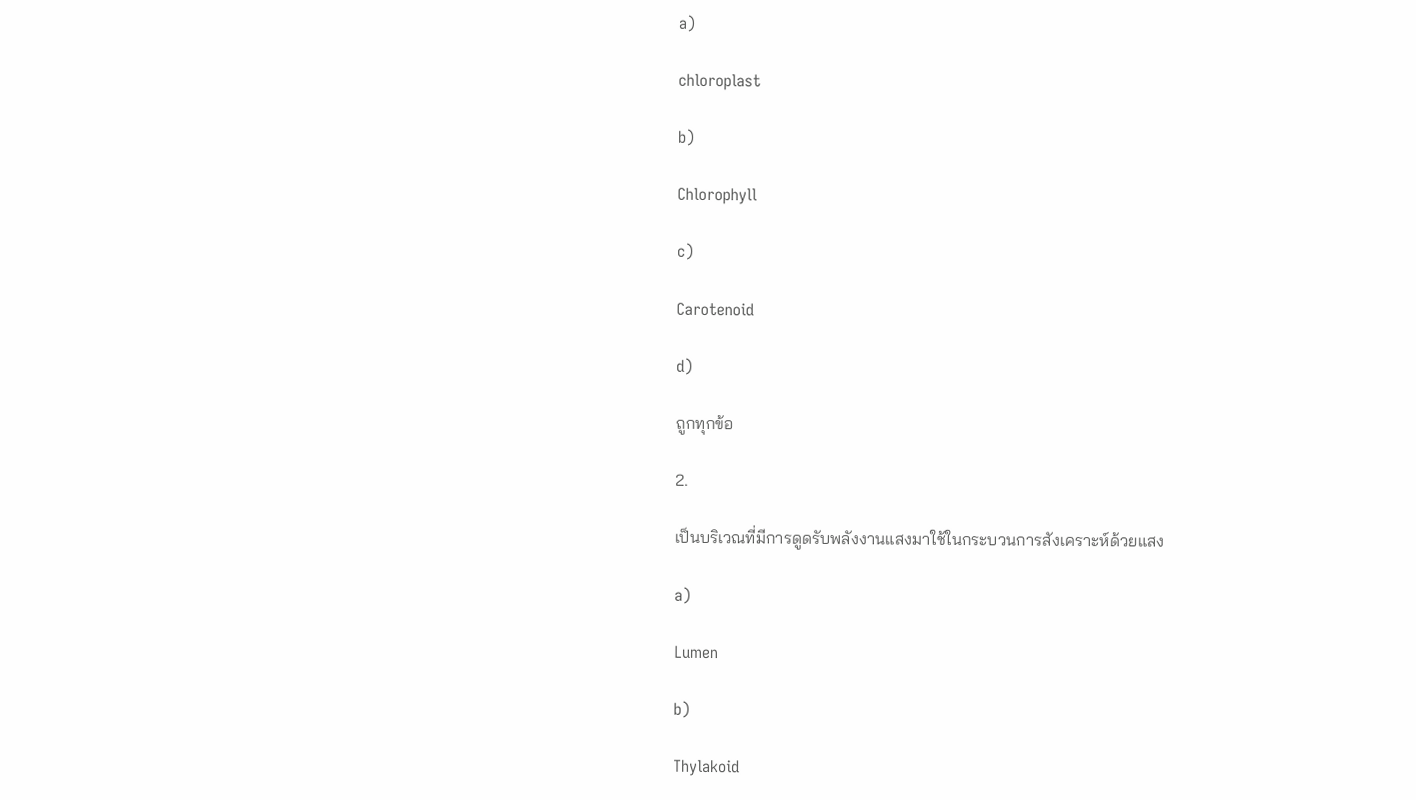a)

chloroplast

b)

Chlorophyll

c)

Carotenoid

d)

ถูกทุกข้อ

2.

เป็นบริเวณที่มีการดูดรับพลังงานแสงมาใช้ในกระบวนการสังเคราะห์ด้วยแสง

a)

Lumen

b)

Thylakoid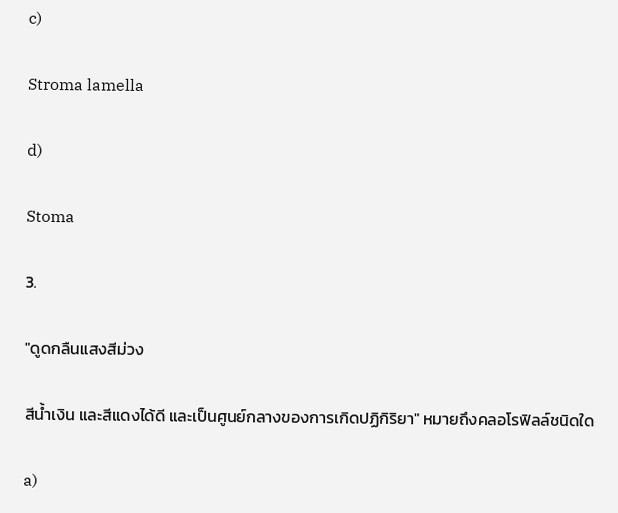c)

Stroma lamella

d)

Stoma

3.

"ดูดกลืนแสงสีม่วง

สีน้ำเงิน และสีแดงได้ดี และเป็นศูนย์กลางของการเกิดปฏิกิริยา" หมายถึงคลอโรฟิลล์ชนิดใด

a)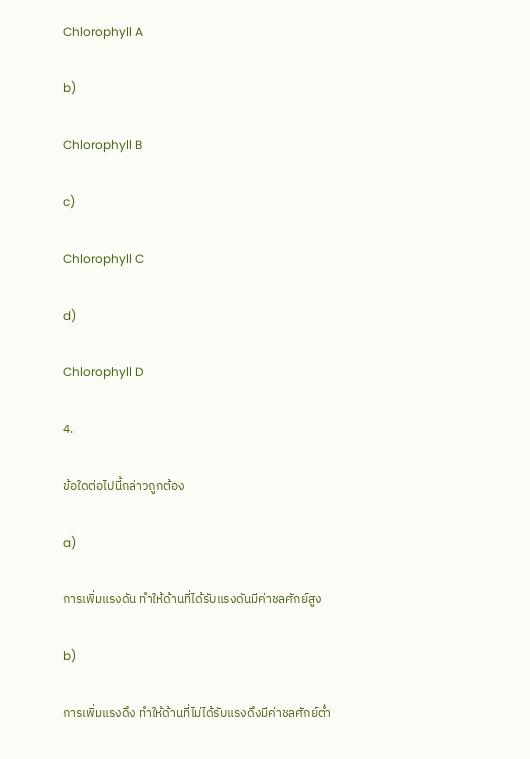Chlorophyll A

b)

Chlorophyll B

c)

Chlorophyll C

d)

Chlorophyll D

4.

ข้อใดต่อไปนี้กล่าวถูกต้อง

a)

การเพิ่มแรงดัน ทำให้ด้านที่ได้รับแรงดันมีค่าชลศักย์สูง

b)

การเพิ่มแรงดึง ทำให้ด้านที่ไม่ได้รับแรงดึงมีค่าชลศักย์ต่ำ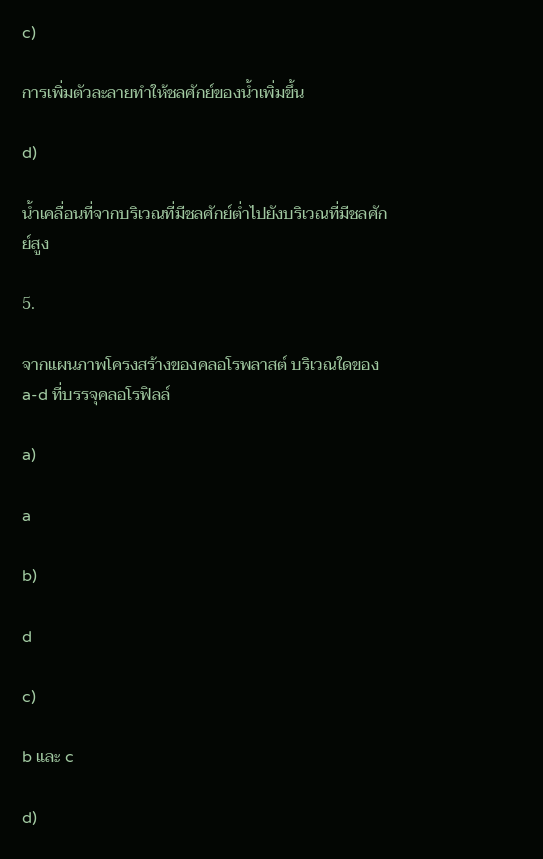c)

การเพิ่มตัวละลายทำให้ชลศักย์ของน้ำเพิ่มขึ้น

d)

น้ำเคลื่อนที่จากบริเวณที่มีชลศักย์ต่ำไปยังบริเวณที่มีชลศักย์สูง

5.

จากแผนภาพโครงสร้างของคลอโรพลาสต์ บริเวณใดของ a-d ที่บรรจุคลอโรฟิลล์

a)

a

b)

d

c)

b และ c

d)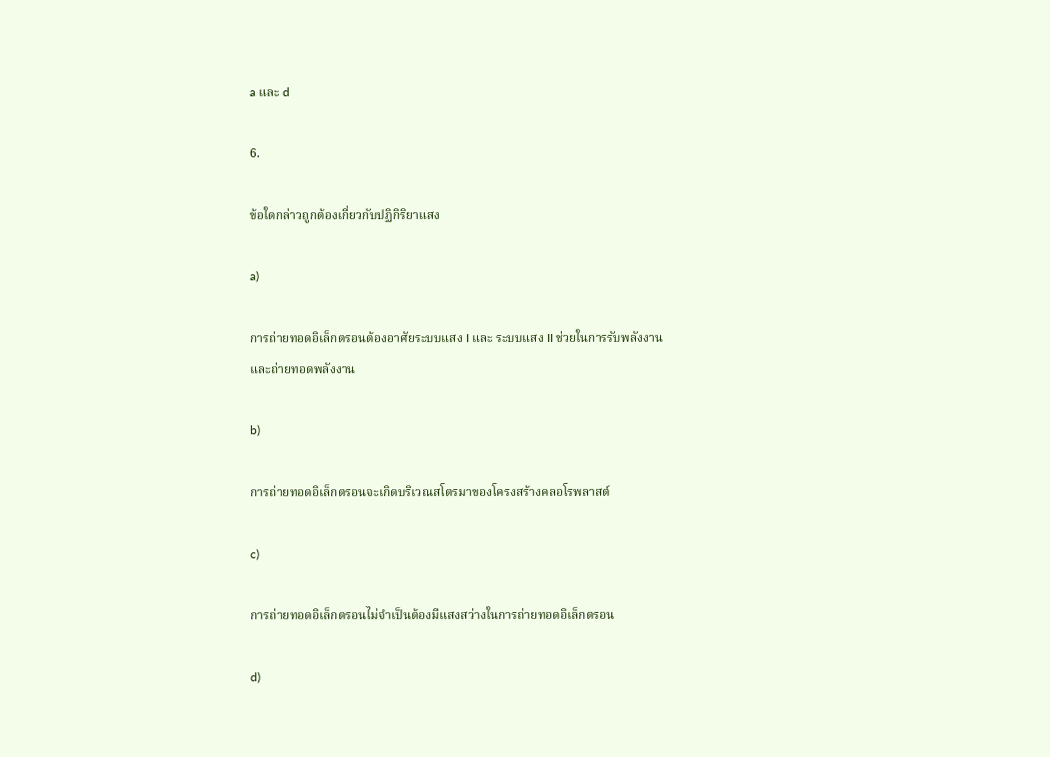a และ d

6.

ข้อใดกล่าวถูกต้องเกี่ยวกับปฏิกิริยาแสง

a)

การถ่ายทอดอิเล็กตรอนต้องอาศัยระบบแสง I และ ระบบแสง II ช่วยในการรับพลังงานและถ่ายทอดพลังงาน

b)

การถ่ายทอดอิเล็กตรอนจะเกิดบริเวณสโตรมาของโครงสร้างคลอโรพลาสต์

c)

การถ่ายทอดอิเล็กตรอนไม่จำเป็นต้องมีแสงสว่างในการถ่ายทอดอิเล็กตรอน

d)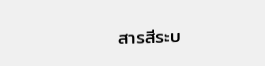สารสีระบ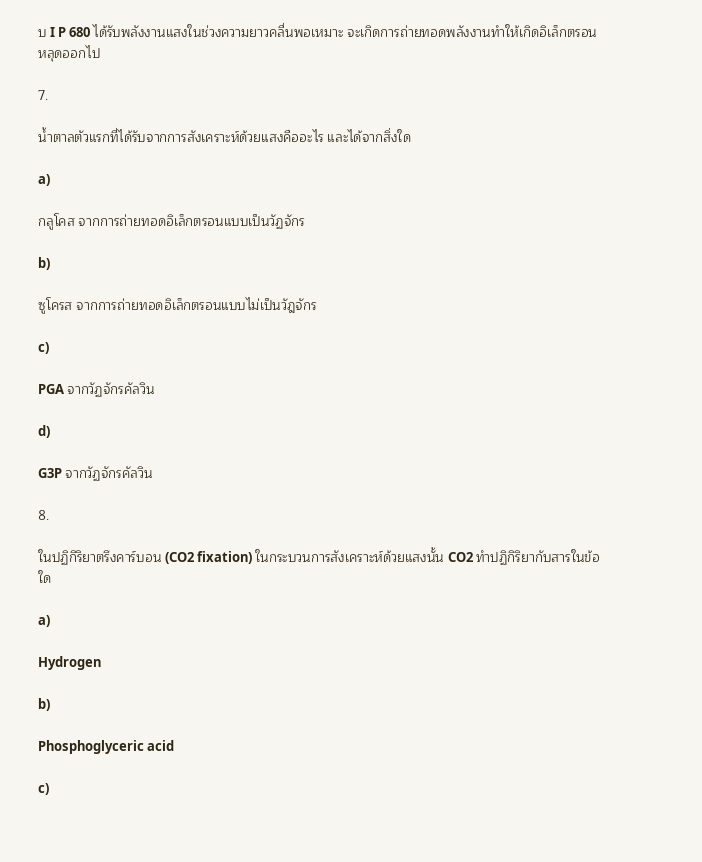บ I P 680 ได้รับพลังงานแสงในช่วงความยาวคลื่นพอเหมาะ จะเกิดการถ่ายทอดพลังงานทำให้เกิดอิเล็กตรอนหลุดออกไป

7.

น้ำตาลตัวแรกที่ได้รับจากการสังเคราะห์ด้วยแสงคืออะไร และได้จากสิ่งใด

a)

กลูโคส จากการถ่ายทอดอิเล็กตรอนแบบเป็นวัฏจักร

b)

ซูโครส จากการถ่ายทอดอิเล็กตรอนแบบไม่เป็นวัฎจักร

c)

PGA จากวัฏจักรคัลวิน

d)

G3P จากวัฏจักรคัลวิน

8.

ในปฏิกิริยาตรึงคาร์บอน (CO2 fixation) ในกระบวนการสังเคราะห์ด้วยแสงนั้น CO2 ทำปฏิกิริยากับสารในข้อใด

a)

Hydrogen

b)

Phosphoglyceric acid

c)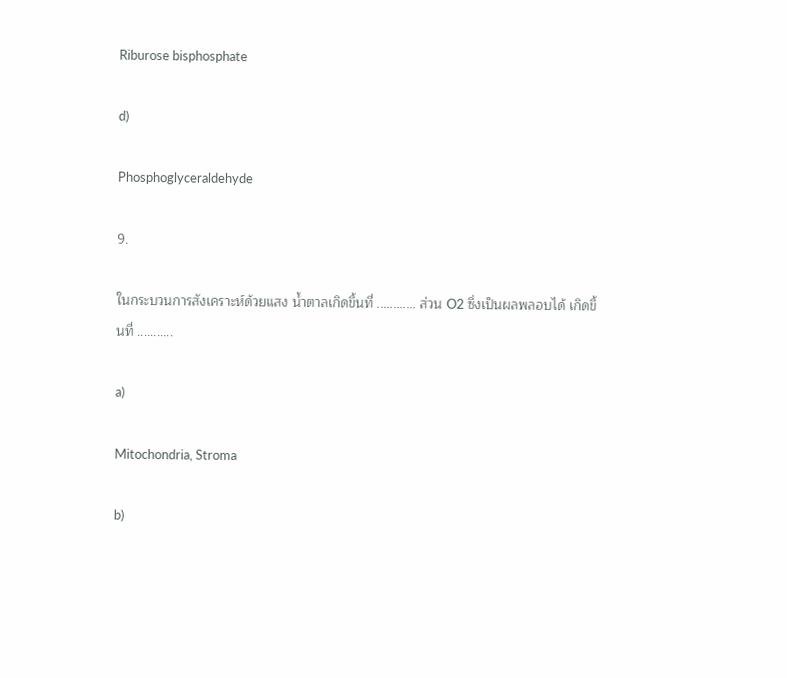Riburose bisphosphate

d)

Phosphoglyceraldehyde

9.

ในกระบวนการสังเคราะห์ด้วยแสง น้ำตาลเกิดขึ้นที่ ............ ส่วน O2 ซึ่งเป็นผลพลอบได้ เกิดขึ้นที่ ...........

a)

Mitochondria, Stroma

b)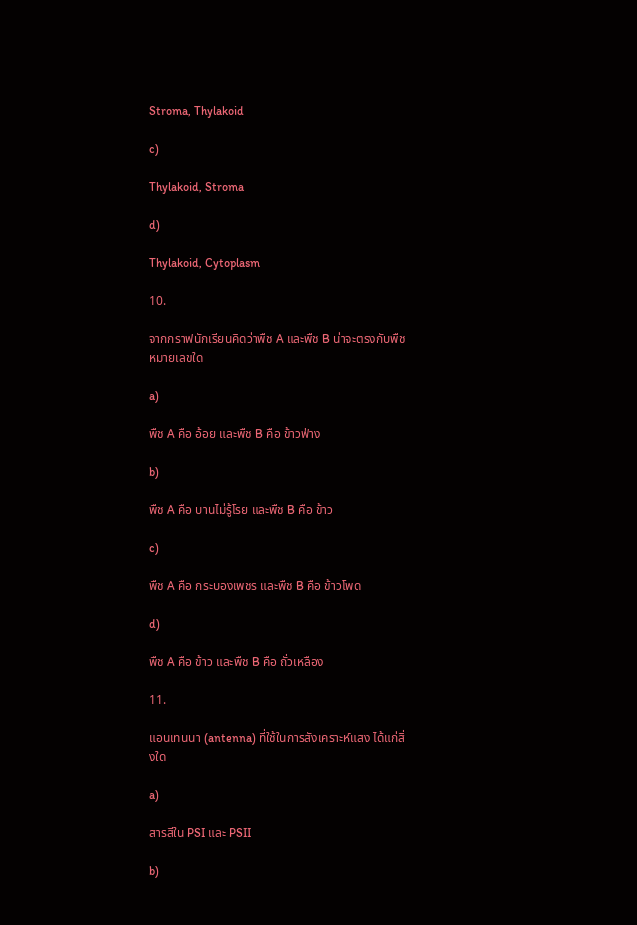Stroma, Thylakoid

c)

Thylakoid, Stroma

d)

Thylakoid, Cytoplasm

10.

จากกราฟนักเรียนคิดว่าพืช A และพืช B น่าจะตรงกับพืชหมายเลขใด

a)

พืช A คือ อ้อย และพืช B คือ ข้าวฟ่าง

b)

พืช A คือ บานไม่รู้โรย และพืช B คือ ข้าว

c)

พืช A คือ กระบองเพชร และพืช B คือ ข้าวโพด

d)

พืช A คือ ข้าว และพืช B คือ ถั่วเหลือง

11.

แอนเทนนา (antenna) ที่ใช้ในการสังเคราะห์แสง ได้แก่สิ่งใด

a)

สารสีใน PSI และ PSII

b)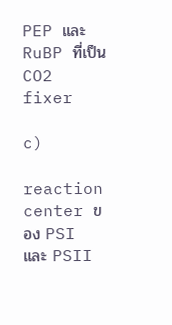PEP และ RuBP ที่เป็น CO2 fixer

c)

reaction center ของ PSI และ PSII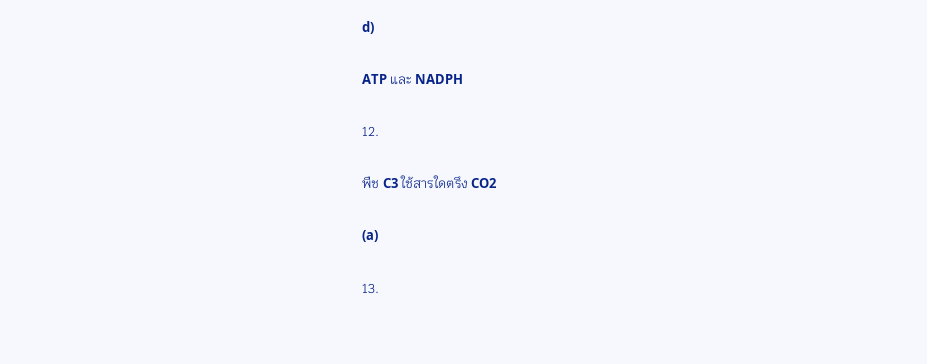d)

ATP และ NADPH

12.

พืช C3 ใช้สารใดตรึง CO2

(a)

13.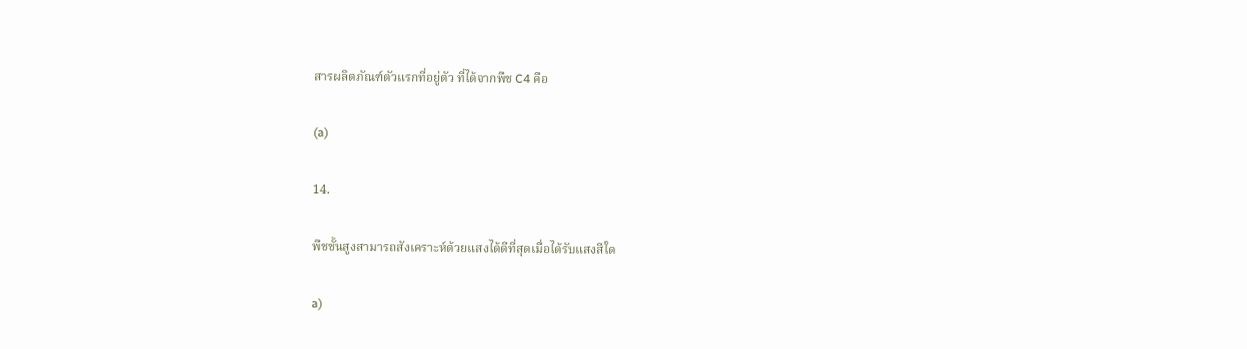สารผลิตภัณฑ์ตัวแรกที่อยู่ตัว ที่ได้จากพืช C4 คือ

(a)

14.

พืชชั้นสูงสามารถสังเคราะห์ด้วยแสงได้ดีที่สุดเมื่อได้รับแสงสีใด

a)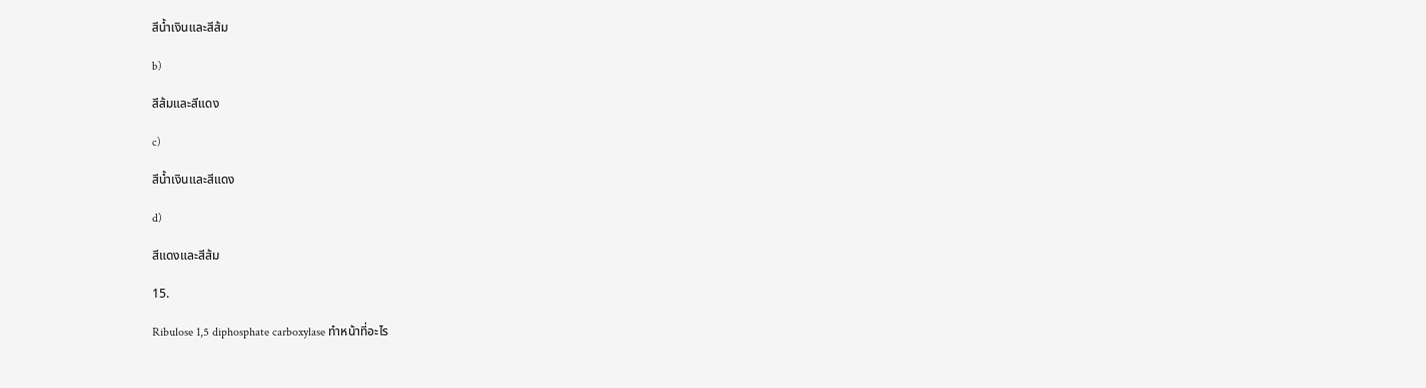สีน้ำเงินและสีส้ม

b)

สีส้มและสีแดง

c)

สีน้ำเงินและสีแดง

d)

สีแดงและสีส้ม

15.

Ribulose 1,5 diphosphate carboxylase ทำหน้าที่อะไร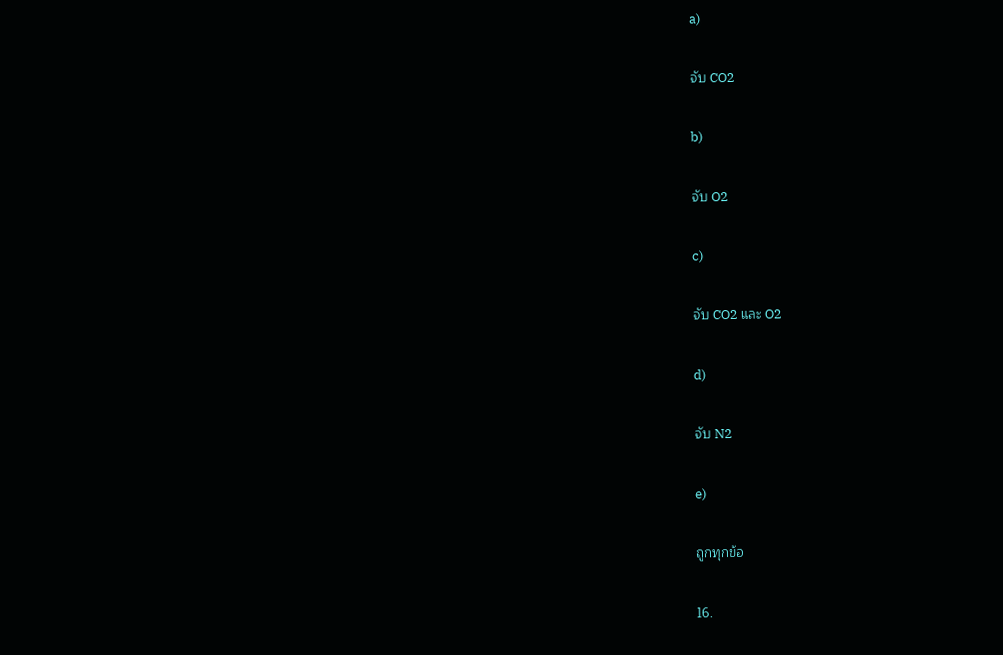a)

จับ CO2

b)

จับ O2

c)

จับ CO2 และ O2

d)

จับ N2

e)

ถูกทุกข้อ

16.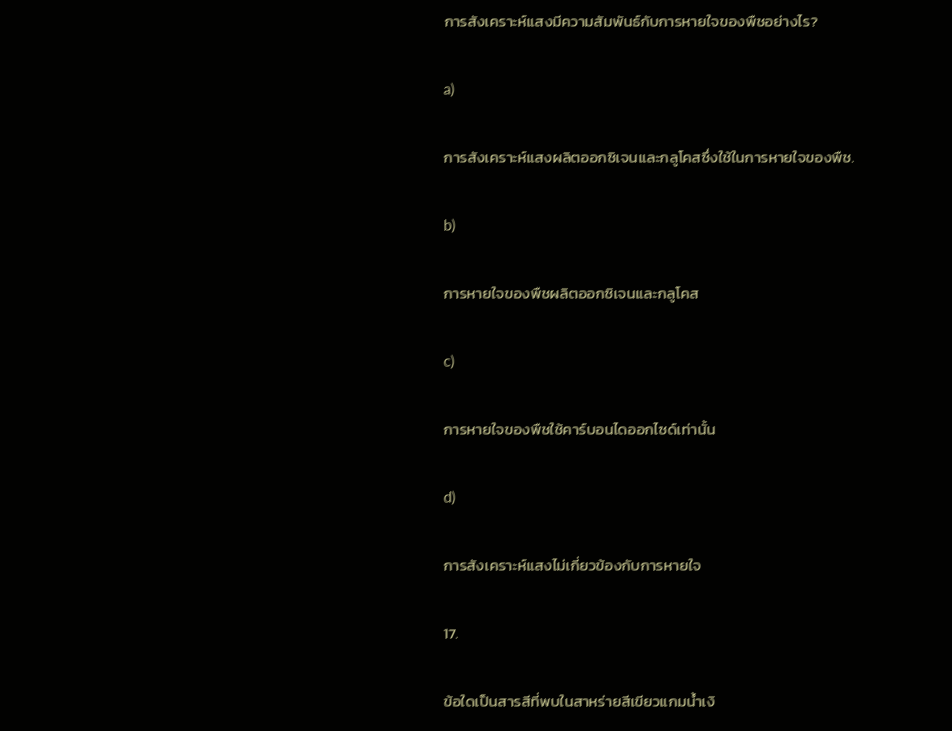การสังเคราะห์แสงมีความสัมพันธ์กับการหายใจของพืชอย่างไร?

a)

การสังเคราะห์แสงผลิตออกซิเจนและกลูโคสซึ่งใช้ในการหายใจของพืช.

b)

การหายใจของพืชผลิตออกซิเจนและกลูโคส

c)

การหายใจของพืชใช้คาร์บอนไดออกไซด์เท่านั้น

d)

การสังเคราะห์แสงไม่เกี่ยวข้องกับการหายใจ

17.

ข้อใดเป็นสารสีที่พบในสาหร่ายสีเขียวแกมน้ำเงิ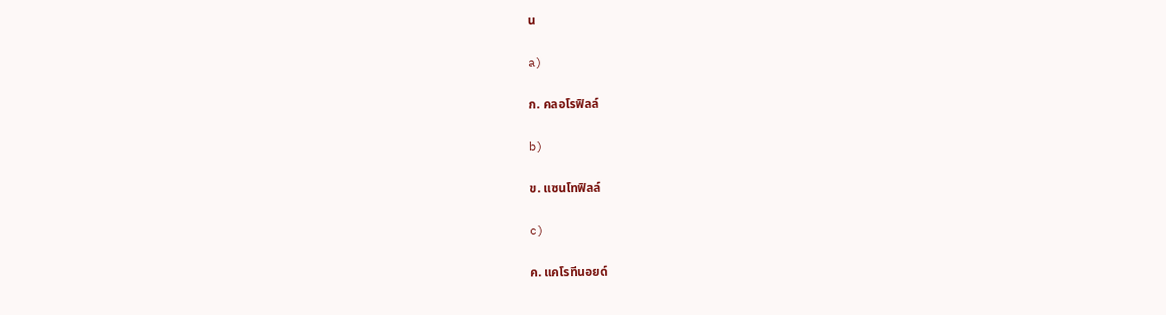น

a)

ก. คลอโรฟิลล์

b)

ข. แซนโทฟิลล์

c)

ค. แคโรทีนอยด์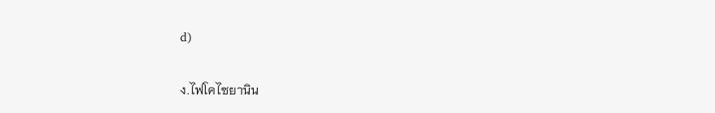d)

ง.ไฟโคไซยานิน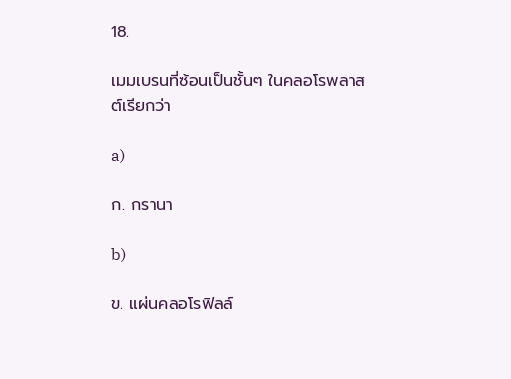18.

เมมเบรนที่ซ้อนเป็นชั้นๆ ในคลอโรพลาสต์เรียกว่า

a)

ก. กรานา

b)

ข. แผ่นคลอโรฟิลล์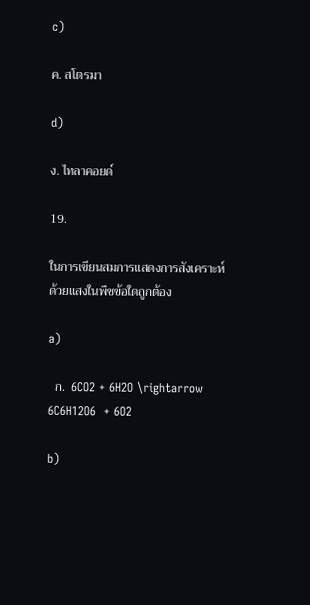c)

ค. สโตรมา

d)

ง. ไทลาคอยด์

19.

ในการเขียนสมการแสดงการสังเคราะห์ด้วยแสงในพืชข้อใดถูกต้อง

a)

  ก.  6CO2 + 6H2O \rightarrow 6C6H12O6  + 6O2

b)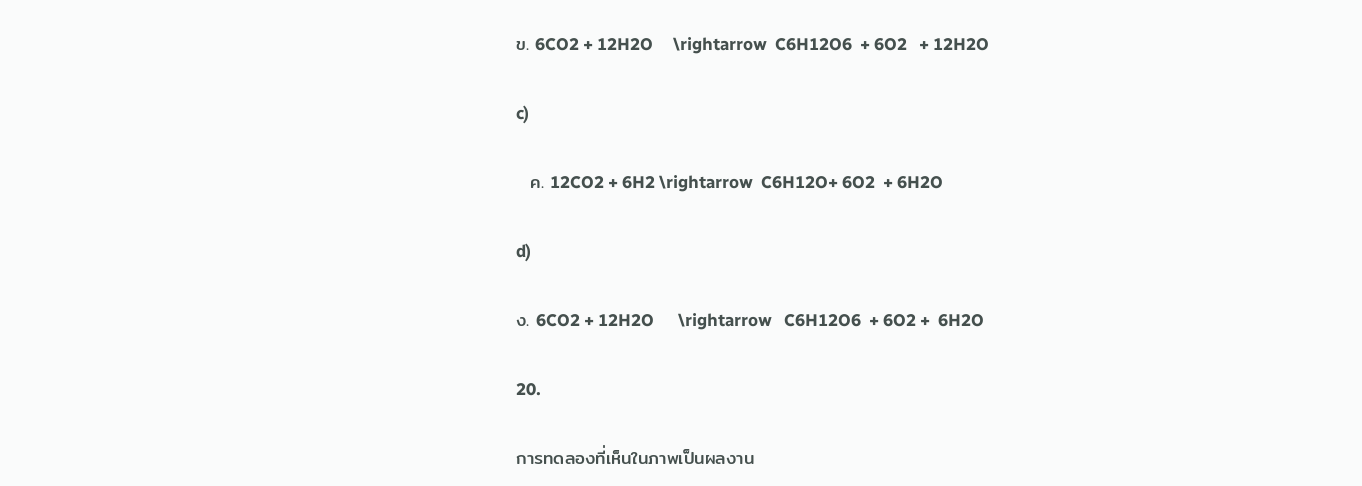ข. 6CO2 + 12H2O     \rightarrow  C6H12O6  + 6O2   + 12H2O

c)

  ค. 12CO2 + 6H2 \rightarrow  C6H12O+ 6O2  + 6H2O

d)

ง. 6CO2 + 12H2O      \rightarrow   C6H12O6  + 6O2 +  6H2O

20.

การทดลองที่เห็นในภาพเป็นผลงาน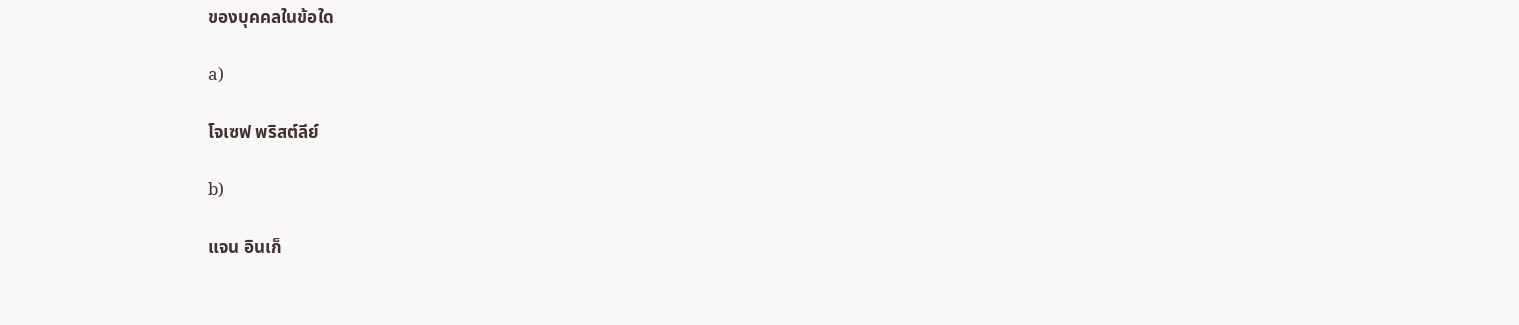ของบุคคลในข้อใด

a)

โจเซฟ พริสต์ลีย์

b)

แจน อินเก็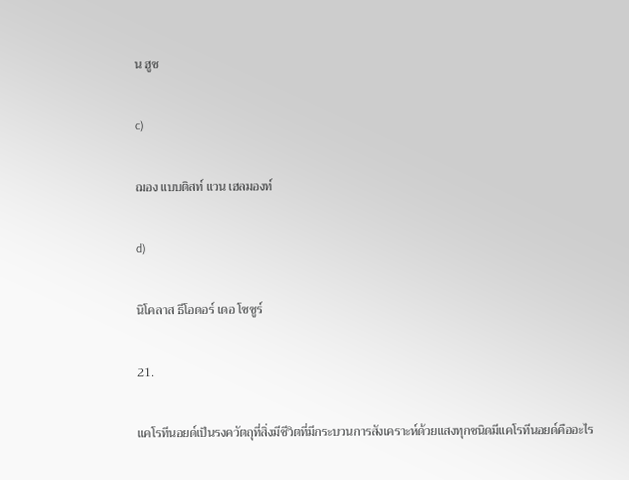น ฮูซ

c)

ฌอง แบบติสท์ แวน เฮลมองท์

d)

นิโคลาส ธีโอดอร์ เดอ โซซูร์

21.

แคโรทีนอยด์เป็นรงควัตถุที่สิ่งมีชีวิตที่มีกระบวนการสังเคราะห์ด้วยแสงทุกชนิดมีแคโรทีนอยด์คืออะไร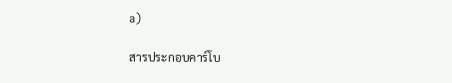a)

สารประกอบคาร์โบ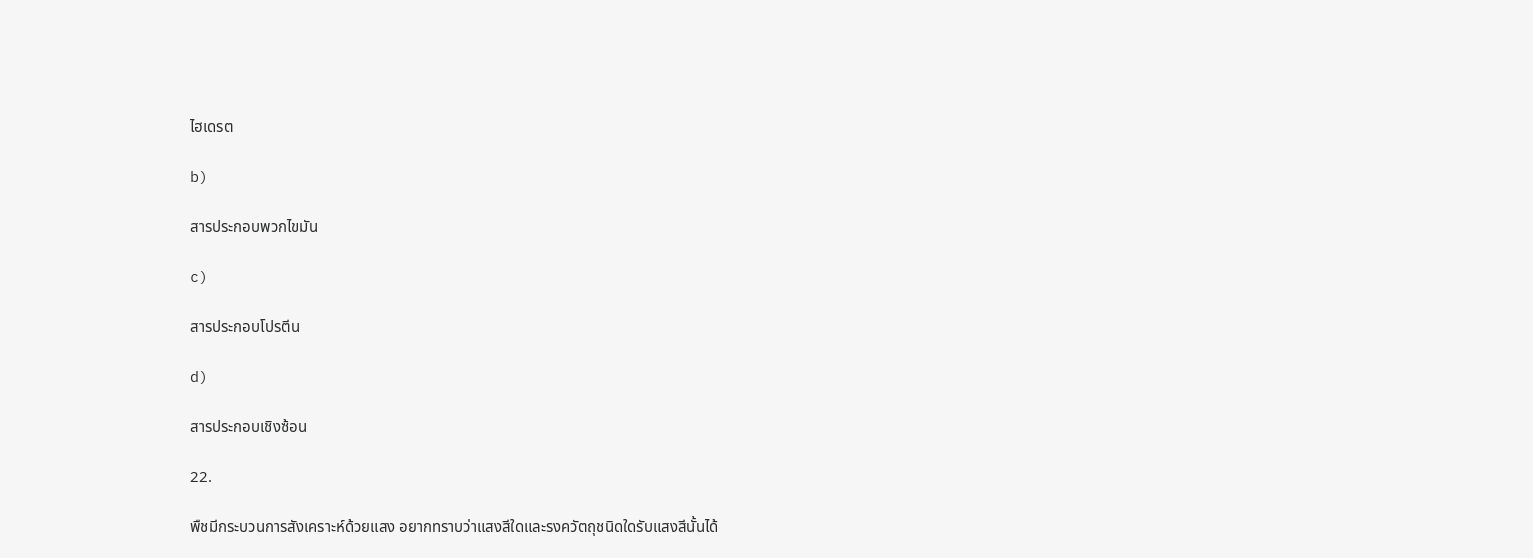ไฮเดรต

b)

สารประกอบพวกไขมัน

c)

สารประกอบโปรตีน

d)

สารประกอบเชิงซ้อน

22.

พืชมีกระบวนการสังเคราะห์ด้วยแสง อยากทราบว่าแสงสีใดและรงควัตถุชนิดใดรับแสงสีนั้นได้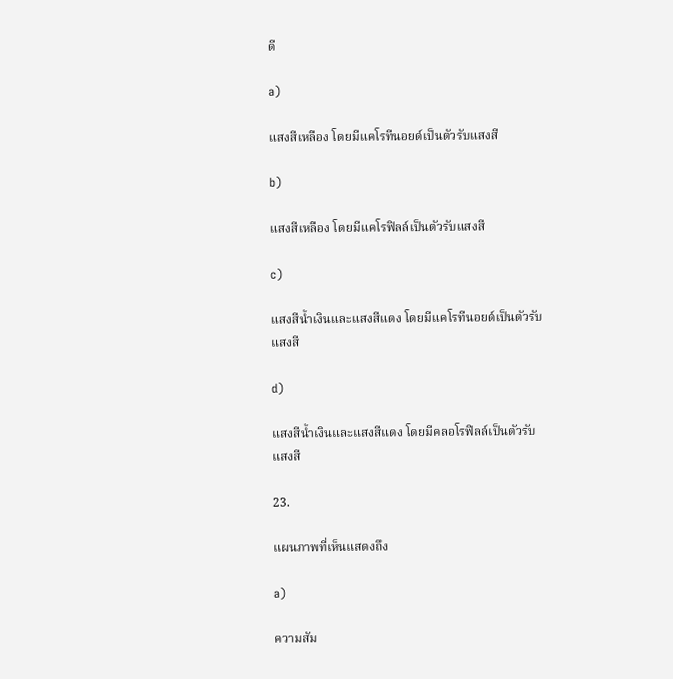ดี

a)

แสงสีเหลือง โดยมีแคโรทีนอยด์เป็นตัวรับแสงสี

b)

แสงสีเหลือง โดยมีแคโรฟิลล์เป็นตัวรับแสงสี

c)

แสงสีน้ำเงินและแสงสีแดง โดยมีแคโรทีนอยด์เป็นตัวรับแสงสี

d)

แสงสีน้ำเงินและแสงสีแดง โดยมีคลอโรฟิลล์เป็นตัวรับแสงสี

23.

แผนภาพที่เห็นแสดงถึง

a)

ความสัม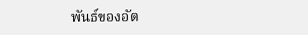พันธ์ของอัต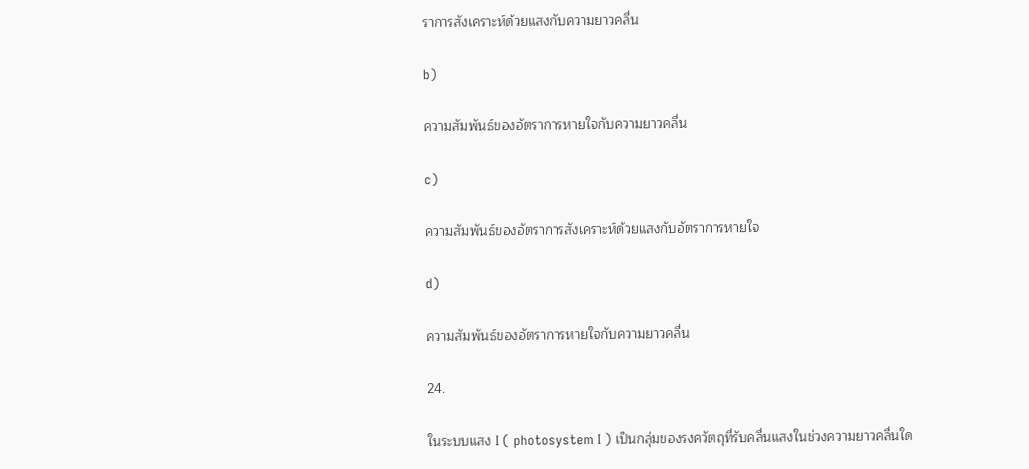ราการสังเคราะห์ด้วยแสงกับความยาวคลื่น

b)

ความสัมพันธ์ของอัตราการหายใจกับความยาวคลื่น

c)

ความสัมพันธ์ของอัตราการสังเคราะห์ด้วยแสงกับอัตราการหายใจ

d)

ความสัมพันธ์ของอัตราการหายใจกับความยาวคลื่น

24.

ในระบบแสง I ( photosystem I ) เป็นกลุ่มของรงควัตถุที่รับคลื่นแสงในช่วงความยาวคลื่นใด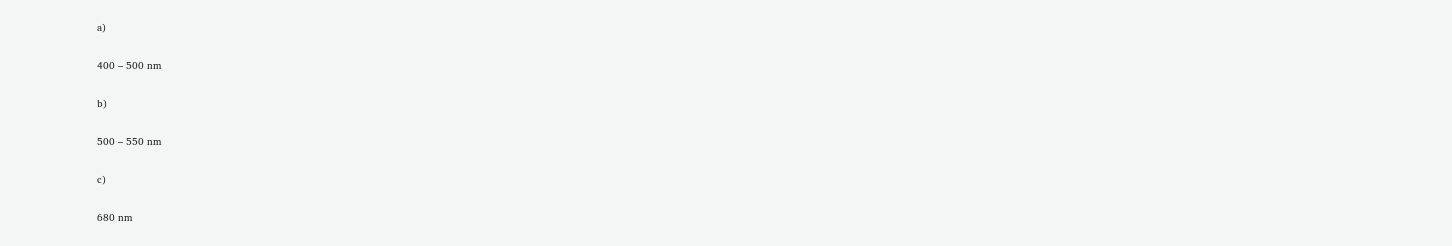a)

400 – 500 nm

b)

500 – 550 nm

c)

680 nm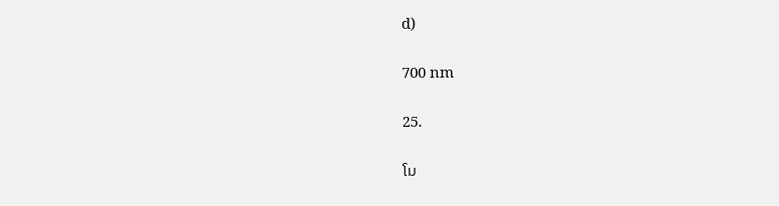d)

700 nm

25.

โม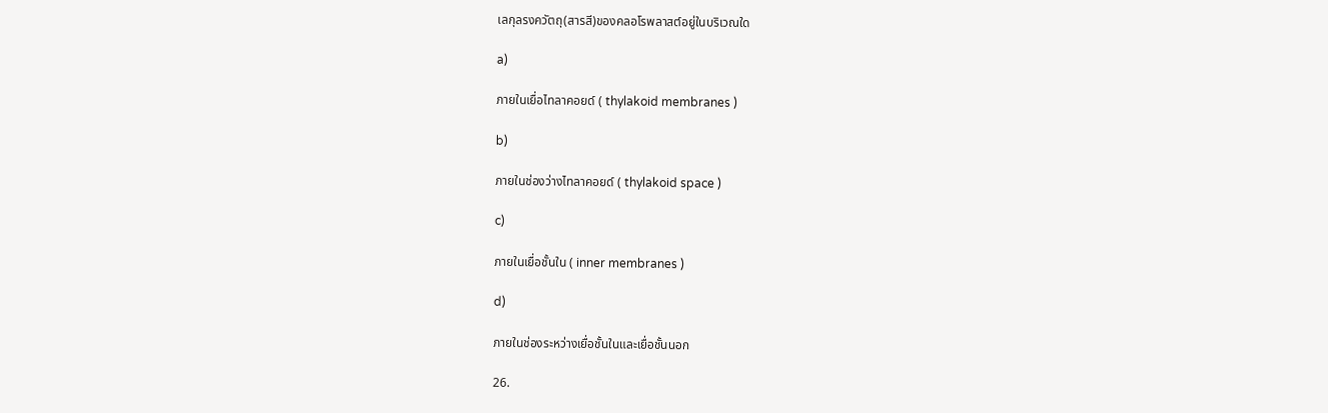เลกุลรงควัตถุ(สารสี)ของคลอโรพลาสต์อยู่ในบริเวณใด

a)

ภายในเยื่อไทลาคอยด์ ( thylakoid membranes )

b)

ภายในช่องว่างไทลาคอยด์ ( thylakoid space )

c)

ภายในเยื่อชั้นใน ( inner membranes )

d)

ภายในช่องระหว่างเยื่อชั้นในและเยื่อชั้นนอก

26.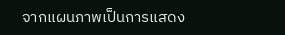จากแผนภาพเป็นการแสดง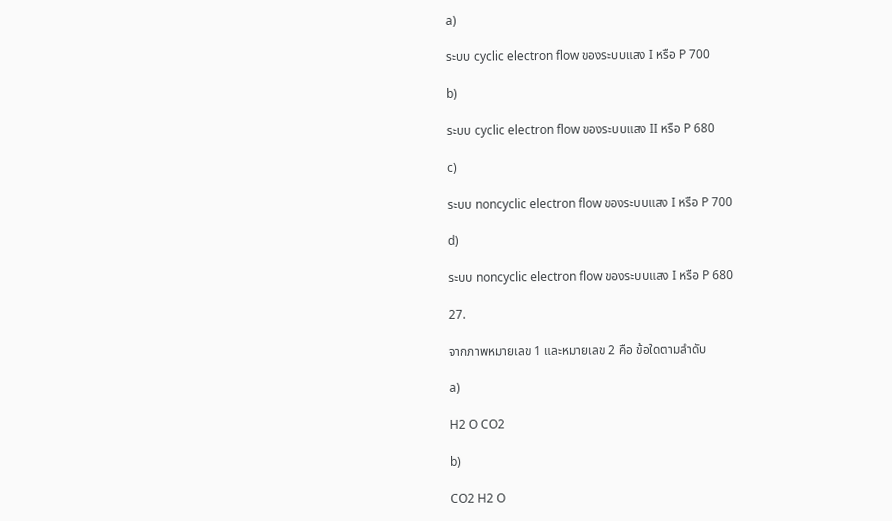a)

ระบบ cyclic electron flow ของระบบแสง I หรือ P 700

b)

ระบบ cyclic electron flow ของระบบแสง II หรือ P 680

c)

ระบบ noncyclic electron flow ของระบบแสง I หรือ P 700

d)

ระบบ noncyclic electron flow ของระบบแสง I หรือ P 680

27.

จากภาพหมายเลข 1 และหมายเลข 2 คือ ข้อใดตามลำดับ

a)

H2 O CO2

b)

CO2 H2 O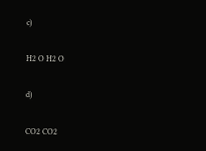c)

H2 O H2 O

d)

CO2 CO2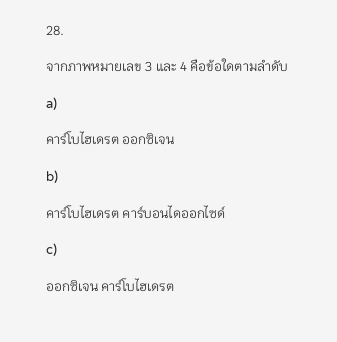28.

จากภาพหมายเลข 3 และ 4 คือข้อใดตามลำดับ

a)

คาร์โบไฮเดรต ออกซิเจน

b)

คาร์โบไฮเดรต คาร์บอนไดออกไซด์

c)

ออกซิเจน คาร์โบไฮเดรต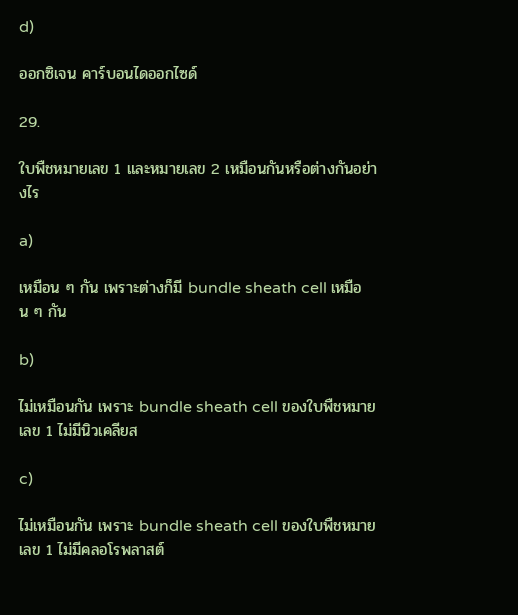d)

ออกซิเจน คาร์บอนไดออกไซด์

29.

ใบพืชหมายเลข 1 และหมายเลข 2 เหมือนกันหรือต่างกันอย่างไร

a)

เหมือน ๆ กัน เพราะต่างก็มี bundle sheath cell เหมือน ๆ กัน

b)

ไม่เหมือนกัน เพราะ bundle sheath cell ของใบพืชหมายเลข 1 ไม่มีนิวเคลียส

c)

ไม่เหมือนกัน เพราะ bundle sheath cell ของใบพืชหมายเลข 1 ไม่มีคลอโรพลาสต์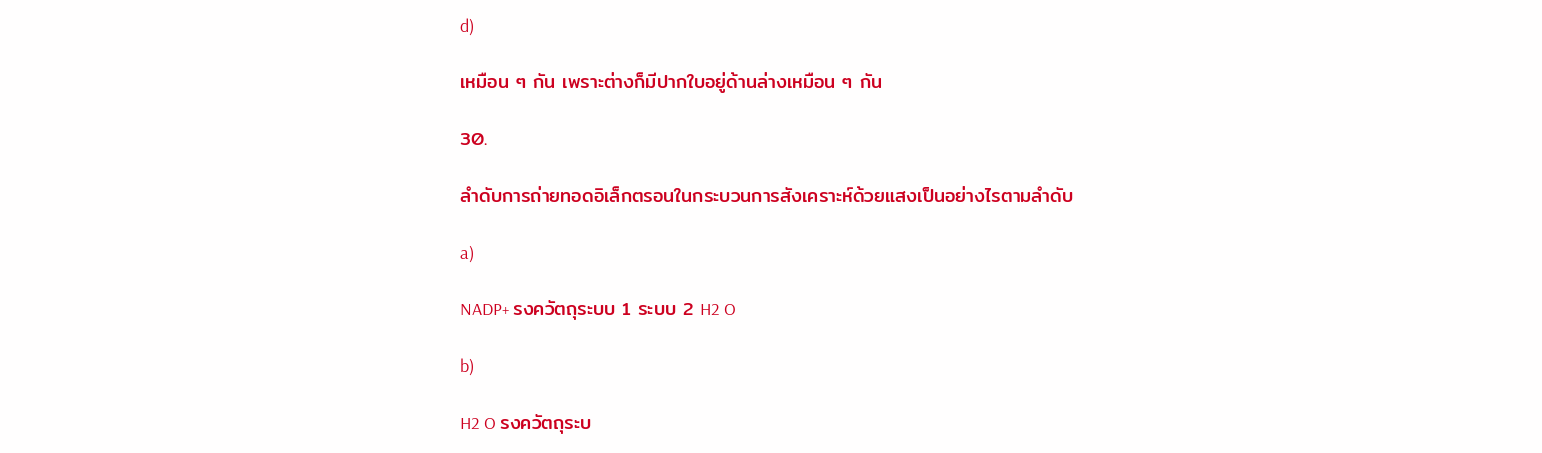d)

เหมือน ๆ กัน เพราะต่างก็มีปากใบอยู่ด้านล่างเหมือน ๆ กัน

30.

ลำดับการถ่ายทอดอิเล็กตรอนในกระบวนการสังเคราะห์ด้วยแสงเป็นอย่างไรตามลำดับ

a)

NADP+ รงควัตถุระบบ 1 ระบบ 2 H2 O

b)

H2 O รงควัตถุระบ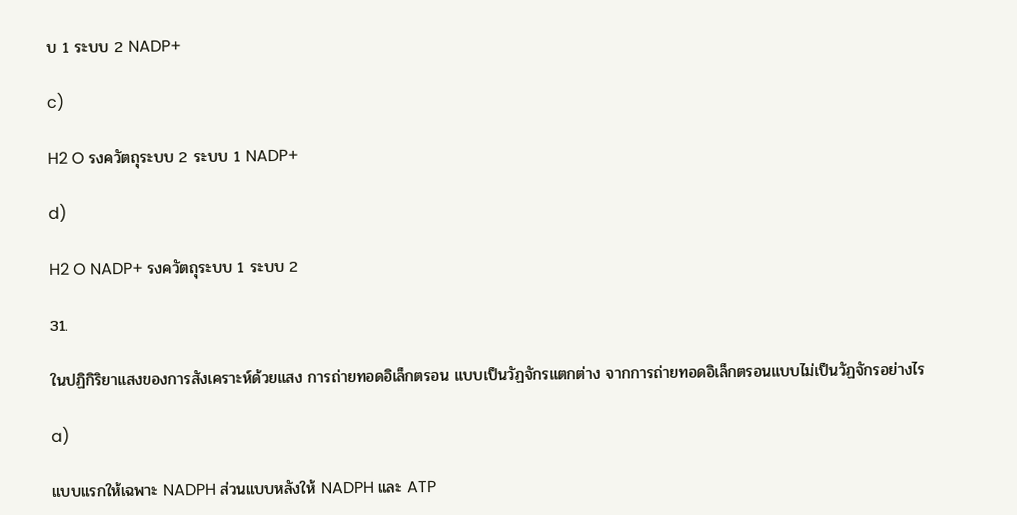บ 1 ระบบ 2 NADP+

c)

H2 O รงควัตถุระบบ 2 ระบบ 1 NADP+

d)

H2 O NADP+ รงควัตถุระบบ 1 ระบบ 2

31.

ในปฏิกิริยาแสงของการสังเคราะห์ด้วยแสง การถ่ายทอดอิเล็กตรอน แบบเป็นวัฏจักรแตกต่าง จากการถ่ายทอดอิเล็กตรอนแบบไม่เป็นวัฏจักรอย่างไร

a)

แบบแรกให้เฉพาะ NADPH ส่วนแบบหลังให้ NADPH และ ATP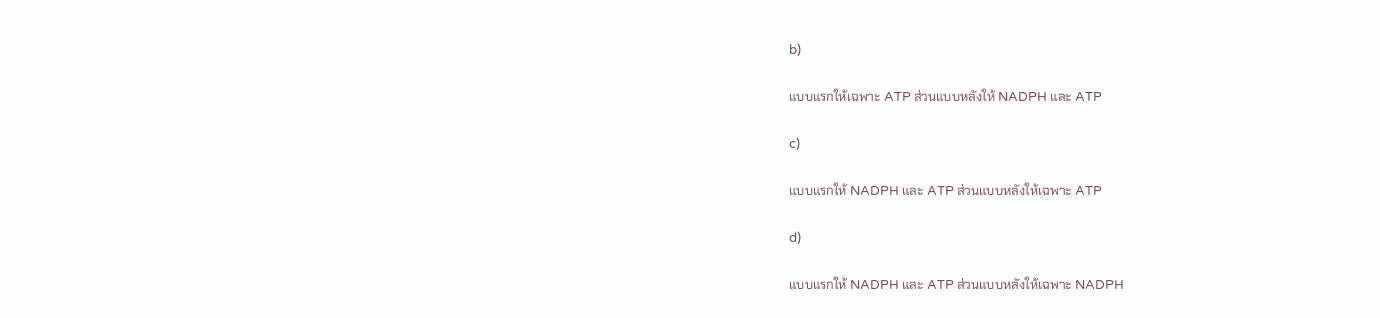b)

แบบแรกให้เฉพาะ ATP ส่วนแบบหลังให้ NADPH และ ATP

c)

แบบแรกให้ NADPH และ ATP ส่วนแบบหลังให้เฉพาะ ATP

d)

แบบแรกให้ NADPH และ ATP ส่วนแบบหลังให้เฉพาะ NADPH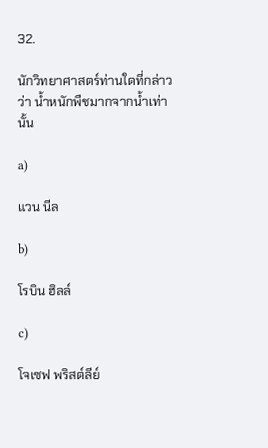32.

นักวิทยาศาสตร์ท่านใดที่กล่าวว่า น้ำหนักพืชมากจากน้ำเท่านั้น

a)

แวน นีล

b)

โรบิน ฮิลล์

c)

โจเซฟ พริสต์ลีย์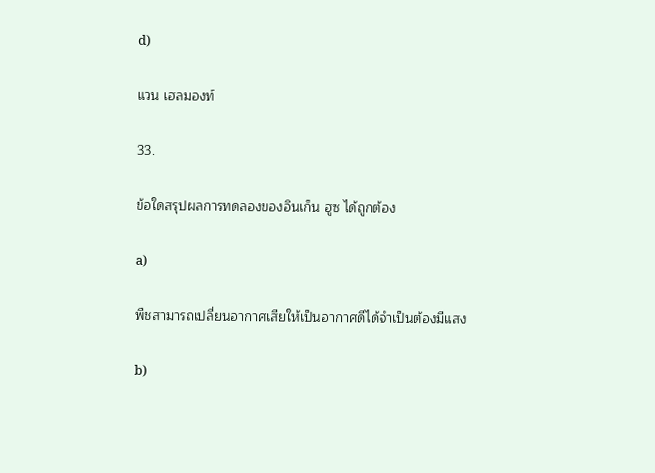d)

แวน เฮลมองท์

33.

ข้อใดสรุปผลการทดลองของอินเก็น ฮูซ ได้ถูกต้อง

a)

พืชสามารถเปลี่ยนอากาศเสียให้เป็นอากาศดีได้จำเป็นต้องมีแสง

b)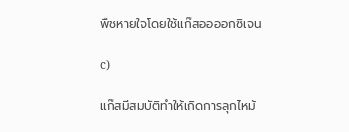พืชหายใจโดยใช้แก๊สออออกซิเจน

c)

แก๊สมีสมบัติทำให้เกิดการลุกไหม้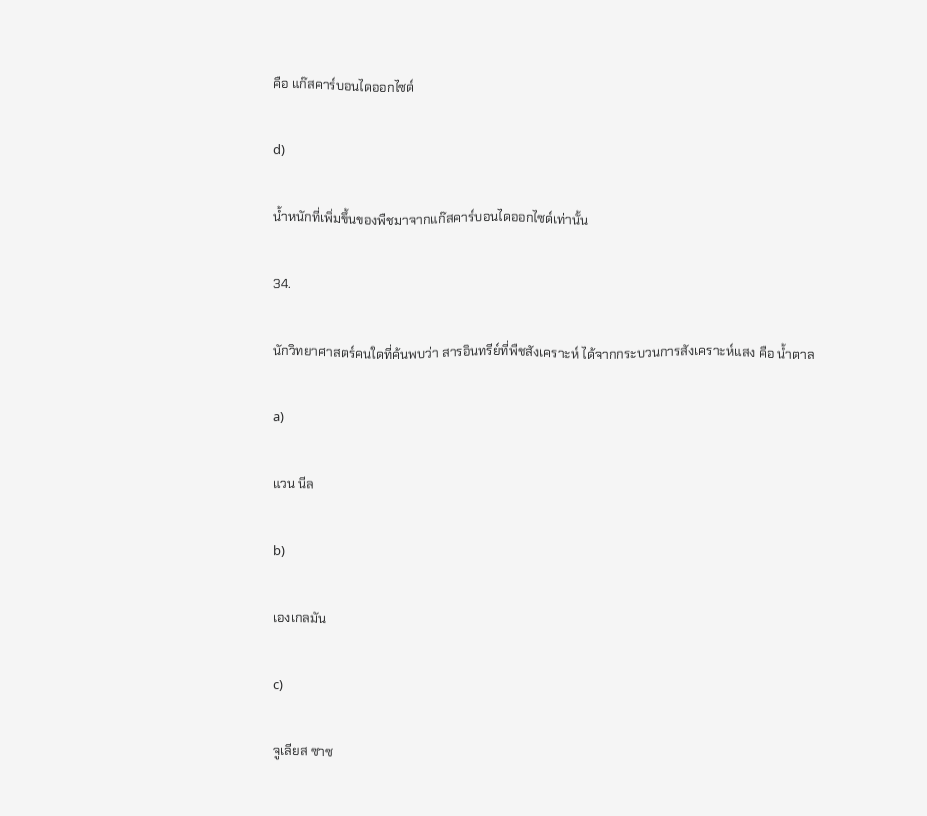คือ แก๊สคาร์บอนไดออกไซด์

d)

น้ำหนักที่เพิ่มขึ้นของพืชมาจากแก๊สคาร์บอนไดออกไซด์เท่านั้น

34.

นักวิทยาศาสตร์คนใดที่ค้นพบว่า สารอินทรีย์ที่พืชสังเคราะห์ ได้จากกระบวนการสังเคราะห์แสง คือ น้ำตาล

a)

แวน นีล

b)

เองเกลมัน

c)

จูเลียส ซาซ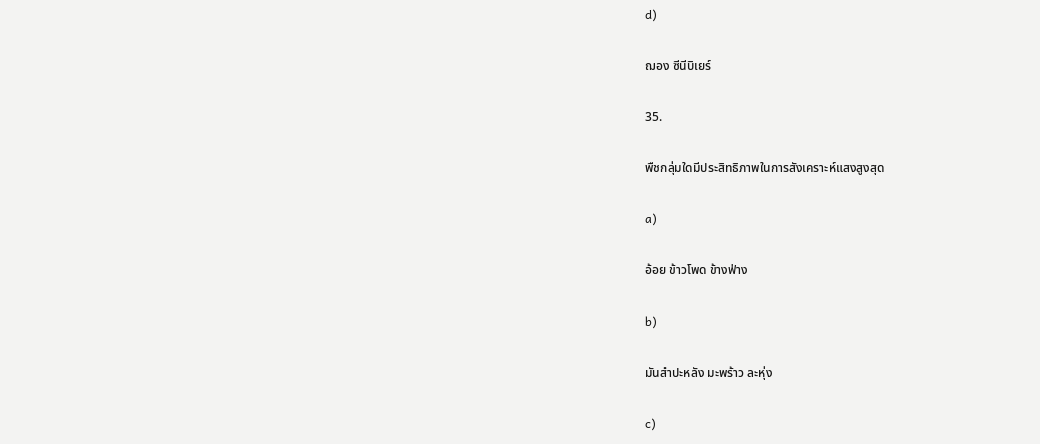d)

ฌอง ซีนีบิเยร์

35.

พืชกลุ่มใดมีประสิทธิภาพในการสังเคราะห์แสงสูงสุด

a)

อ้อย ข้าวโพด ข้างฟ่าง

b)

มันสำปะหลัง มะพร้าว ละหุ่ง

c)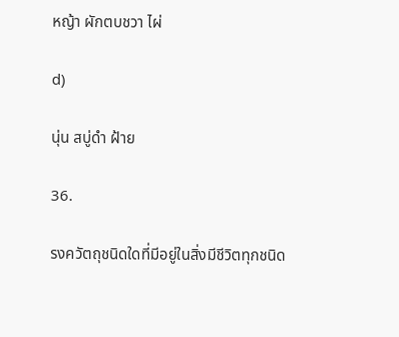หญ้า ผักตบชวา ไผ่

d)

นุ่น สบู่ดำ ฝ้าย

36.

รงควัตถุชนิดใดที่มีอยู่ในสิ่งมีชีวิตทุกชนิด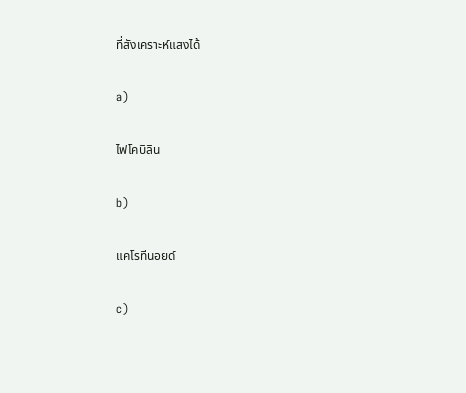ที่สังเคราะห์แสงได้

a)

ไฟโคบิลิน

b)

แคโรทีนอยด์

c)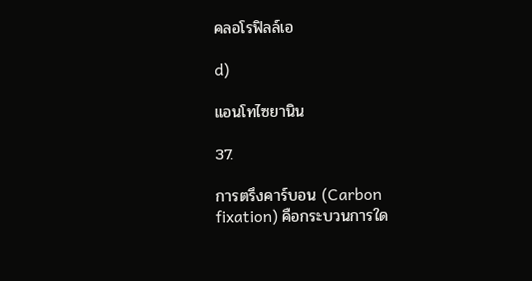คลอโรฟิลล์เอ

d)

แอนโทไซยานิน

37.

การตรึงคาร์บอน (Carbon fixation) คือกระบวนการใด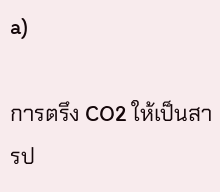a)

การตรึง CO2 ให้เป็นสารป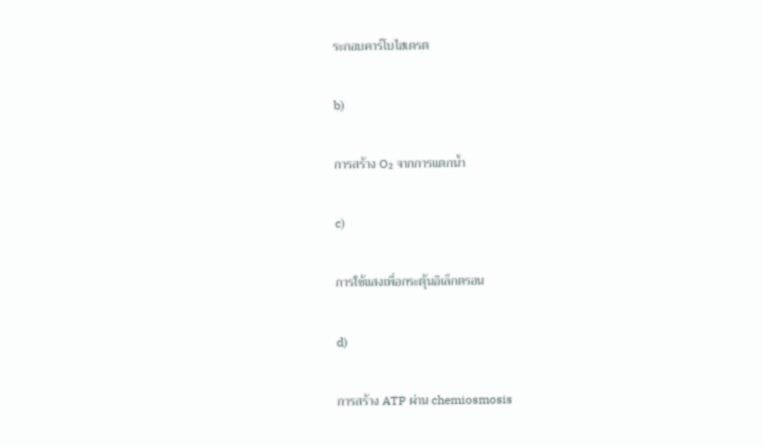ระกอบคาร์โบไฮเดรต

b)

การสร้าง O₂ จากการแตกน้ำ

c)

การใช้แสงเพื่อกระตุ้นอิเล็กตรอน

d)

การสร้าง ATP ผ่าน chemiosmosis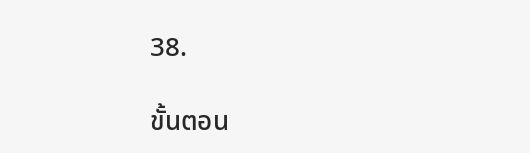38.

ขั้นตอน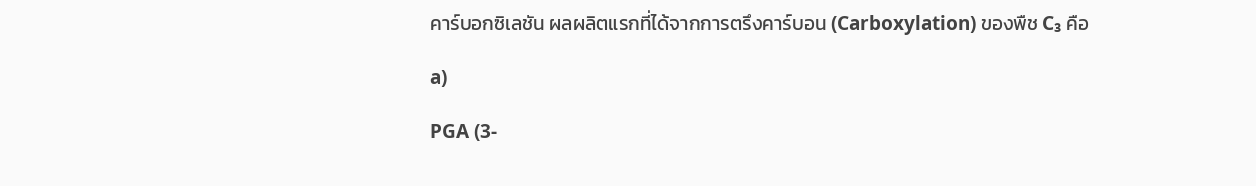คาร์บอกซิเลชัน ผลผลิตแรกที่ได้จากการตรึงคาร์บอน (Carboxylation) ของพืช C₃ คือ

a)

PGA (3-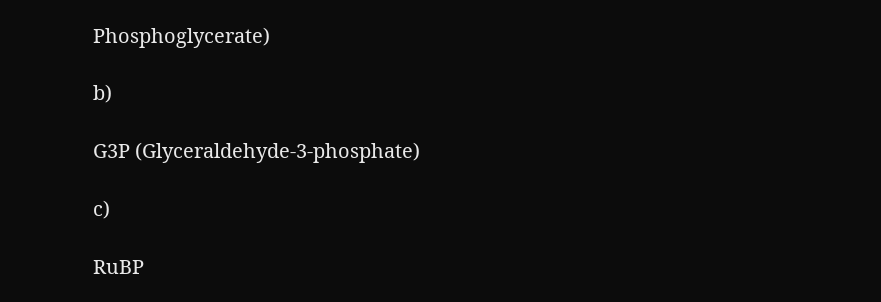Phosphoglycerate)

b)

G3P (Glyceraldehyde-3-phosphate)

c)

RuBP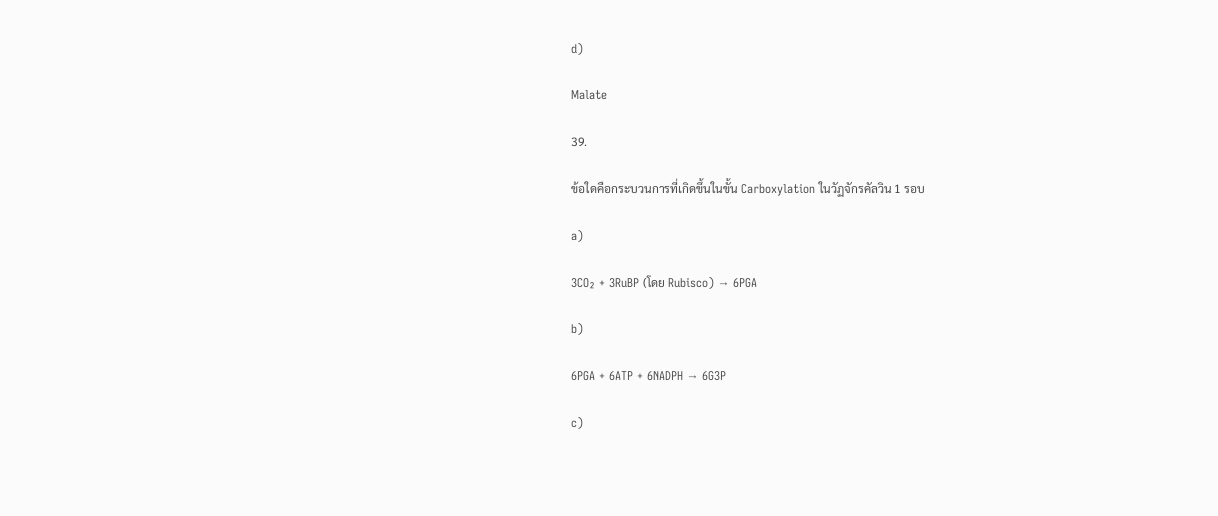d)

Malate

39.

ข้อใดคือกระบวนการที่เกิดขึ้นในขั้น Carboxylation ในวัฏจักรคัลวิน 1 รอบ

a)

3CO₂ + 3RuBP (โดย Rubisco) → 6PGA

b)

6PGA + 6ATP + 6NADPH → 6G3P

c)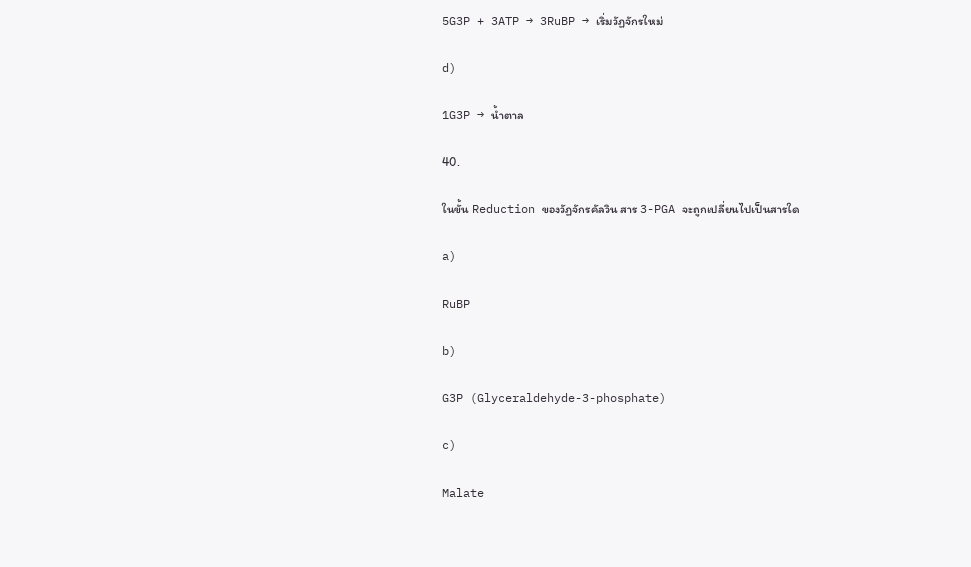5G3P + 3ATP → 3RuBP → เริ่มวัฏจักรใหม่

d)

1G3P → น้ำตาล

40.

ในขั้น Reduction ของวัฏจักรคัลวิน สาร 3-PGA จะถูกเปลี่ยนไปเป็นสารใด

a)

RuBP

b)

G3P (Glyceraldehyde-3-phosphate)

c)

Malate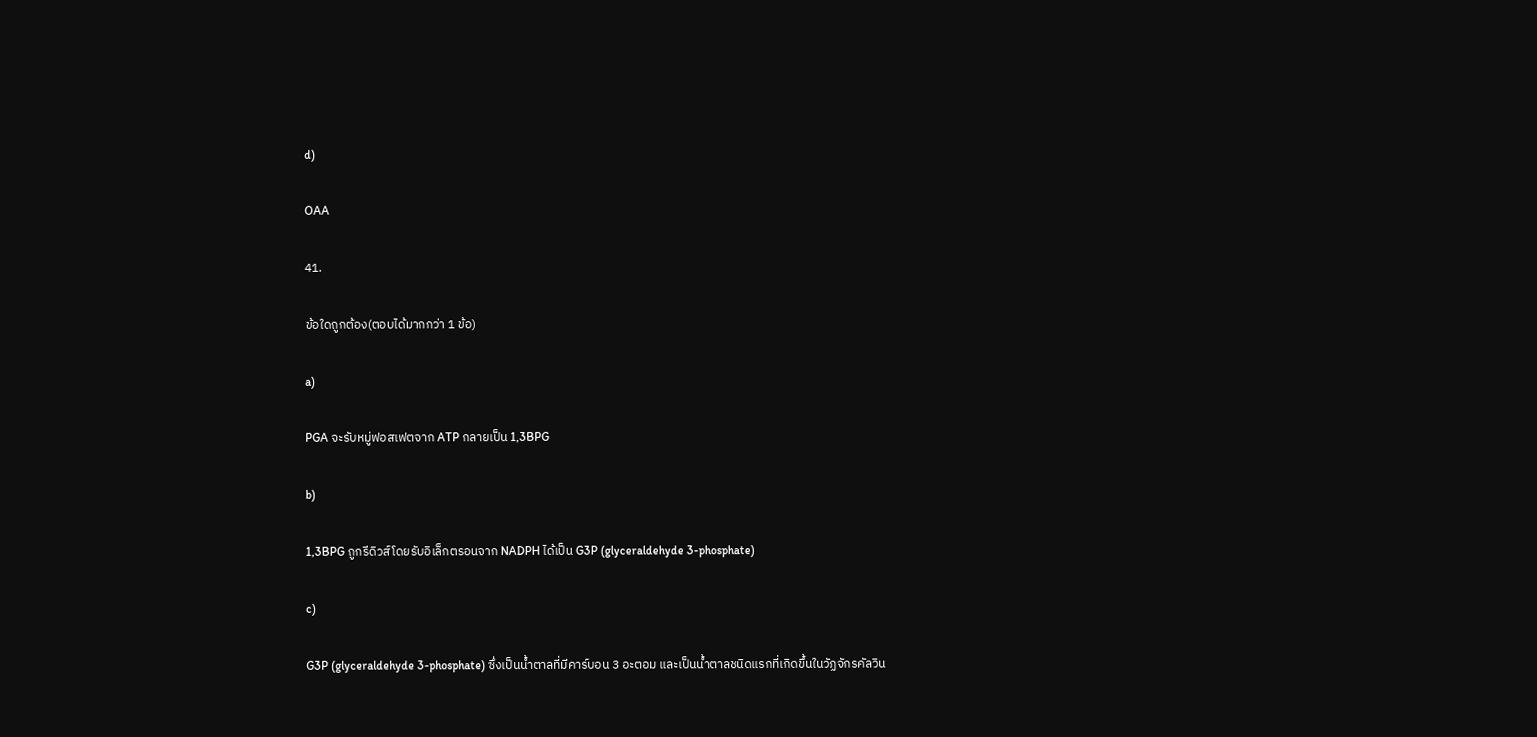d)

OAA

41.

ข้อใดถูกต้อง(ตอบได้มากกว่า 1 ข้อ)

a)

PGA จะรับหมู่ฟอสเฟตจาก ATP กลายเป็น 1,3BPG

b)

1,3BPG ถูกรีดิวส์โดยรับอิเล็กตรอนจาก NADPH ได้เป็น G3P (glyceraldehyde 3-phosphate)

c)

G3P (glyceraldehyde 3-phosphate) ซึ่งเป็นน้ำตาลที่มีคาร์บอน 3 อะตอม และเป็นน้ำตาลชนิดแรกที่เกิดขึ้นในวัฏจักรคัลวิน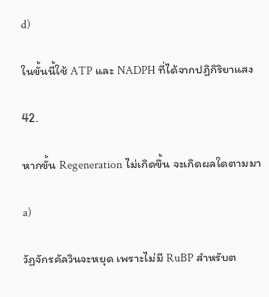d)

ในขั้นนี้ใช้ ATP และ NADPH ที่ได้จากปฏิกิริยาแสง

42.

หากขั้น Regeneration ไม่เกิดขึ้น จะเกิดผลใดตามมา

a)

วัฏจักรคัลวินจะหยุด เพราะไม่มี RuBP สำหรับต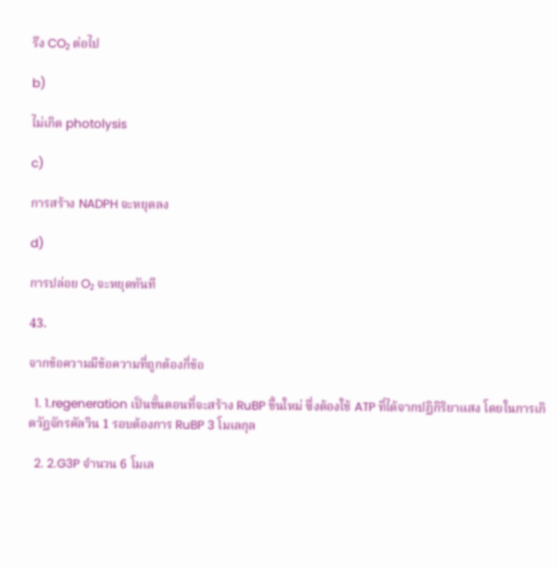รึง CO₂ ต่อไป

b)

ไม่เกิด photolysis

c)

การสร้าง NADPH จะหยุดลง

d)

การปล่อย O₂ จะหยุดทันที

43.

จากข้อความมีข้อความที่ถูกต้องกี่ข้อ

  1. 1.regeneration เป็นขั้นตอนที่จะสร้าง RuBP ขึ้นใหม่ ซึ่งต้องใช้ ATP ที่ได้จากปฏิกิริยาแสง โดยในการเกิดวัฏจักรคัลวิน 1 รอบต้องการ RuBP 3 โมเลกุล

  2. 2.G3P จำนวน 6 โมเล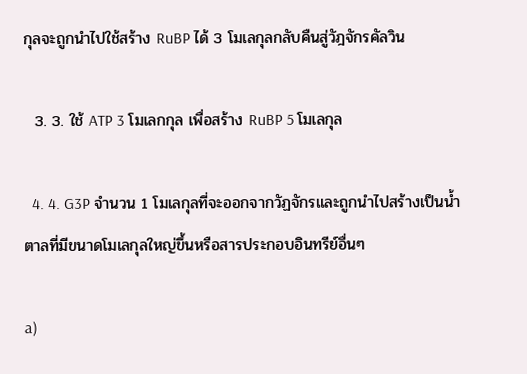กุลจะถูกนำไปใช้สร้าง RuBP ได้ 3 โมเลกุลกลับคืนสู่วัฎจักรคัลวิน

  3. 3. ใช้ ATP 3 โมเลกกุล เพื่อสร้าง RuBP 5 โมเลกุล

  4. 4. G3P จำนวน 1 โมเลกุลที่จะออกจากวัฏจักรและถูกนำไปสร้างเป็นน้ำตาลที่มีขนาดโมเลกุลใหญ่ขึ้นหรือสารประกอบอินทรีย์อื่นๆ

a)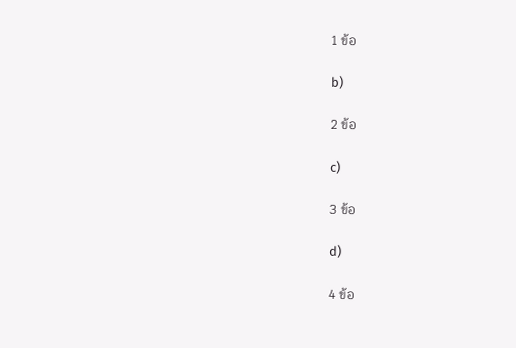1 ข้อ

b)

2 ข้อ

c)

3 ข้อ

d)

4 ข้อ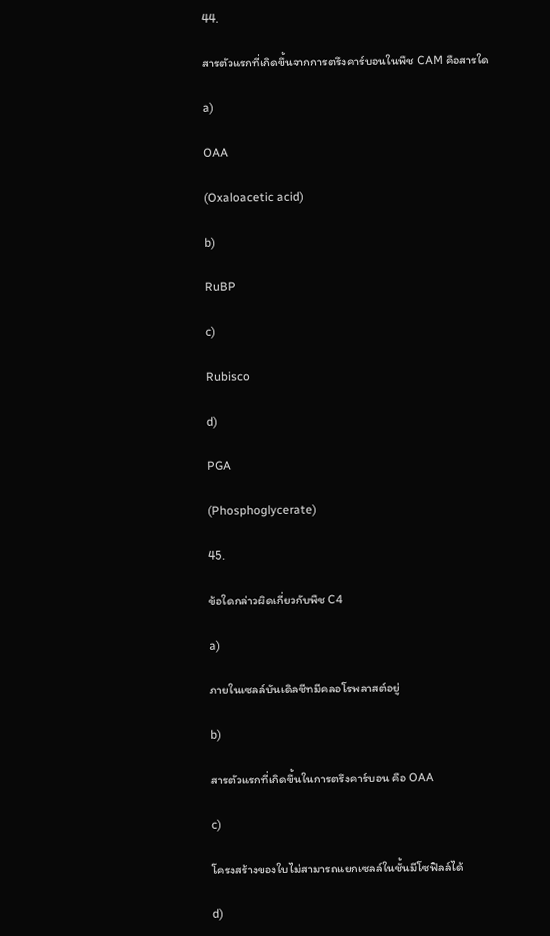44.

สารตัวแรกที่เกิดขึ้นจากการตรึงคาร์บอนในพืช CAM คือสารใด

a)

OAA

(Oxaloacetic acid)

b)

RuBP

c)

Rubisco

d)

PGA

(Phosphoglycerate)

45.

ข้อใดกล่าวผิดเกี่ยวกับพืช C4

a)

ภายในเซลล์บันเดิลชีทมีคลอโรพลาสต์อยู่

b)

สารตัวแรกที่เกิดขึ้นในการตรึงคาร์บอน คือ OAA

c)

โครงสร้างของใบไม่สามารถแยกเซลล์ในชั้นมีโซฟิลล์ได้

d)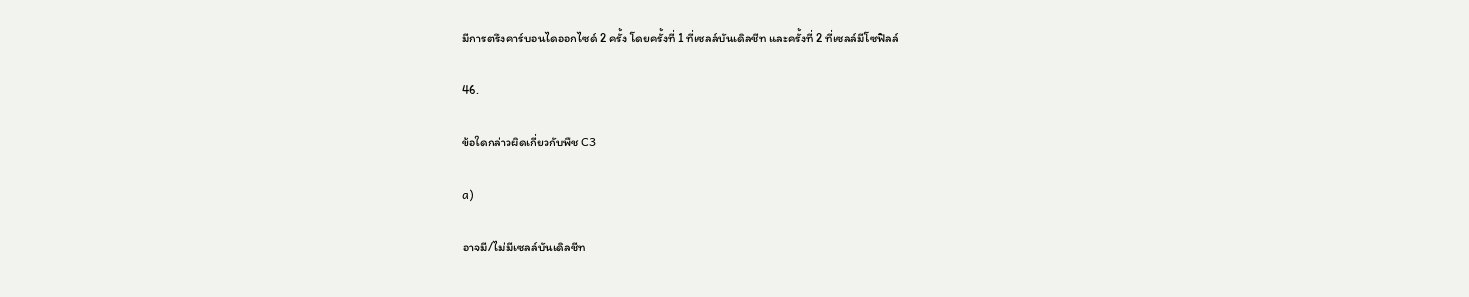มีการตรึงคาร์บอนไดออกไซด์ 2 ครั้ง โดยครั้งที่ 1 ที่เซลล์บันเดิลชีท และครั้งที่ 2 ที่เซลล์มีโซฟิลล์

46.

ข้อใดกล่าวผิดเกี่ยวกับพืช C3

a)

อาจมี/ไม่มีเซลล์บันเดิลชีท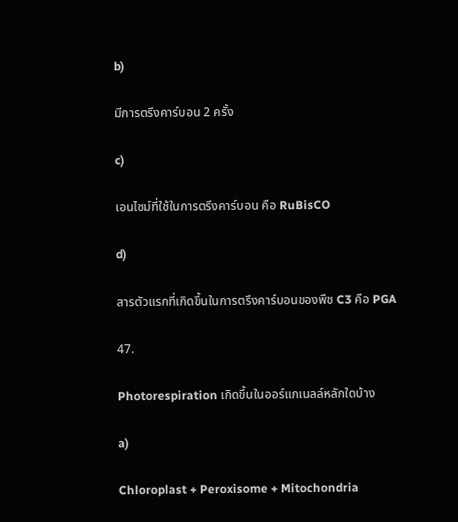b)

มีการตรึงคาร์บอน 2 ครั้ง

c)

เอนไซม์ที่ใช้ในการตรึงคาร์บอน คือ RuBisCO

d)

สารตัวแรกที่เกิดขึ้นในการตรึงคาร์บอนของพืช C3 คือ PGA

47.

Photorespiration เกิดขึ้นในออร์แกเนลล์หลักใดบ้าง

a)

Chloroplast + Peroxisome + Mitochondria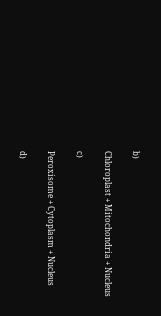b)

Chloroplast + Mitochondria + Nucleus

c)

Peroxisome + Cytoplasm + Nucleus

d)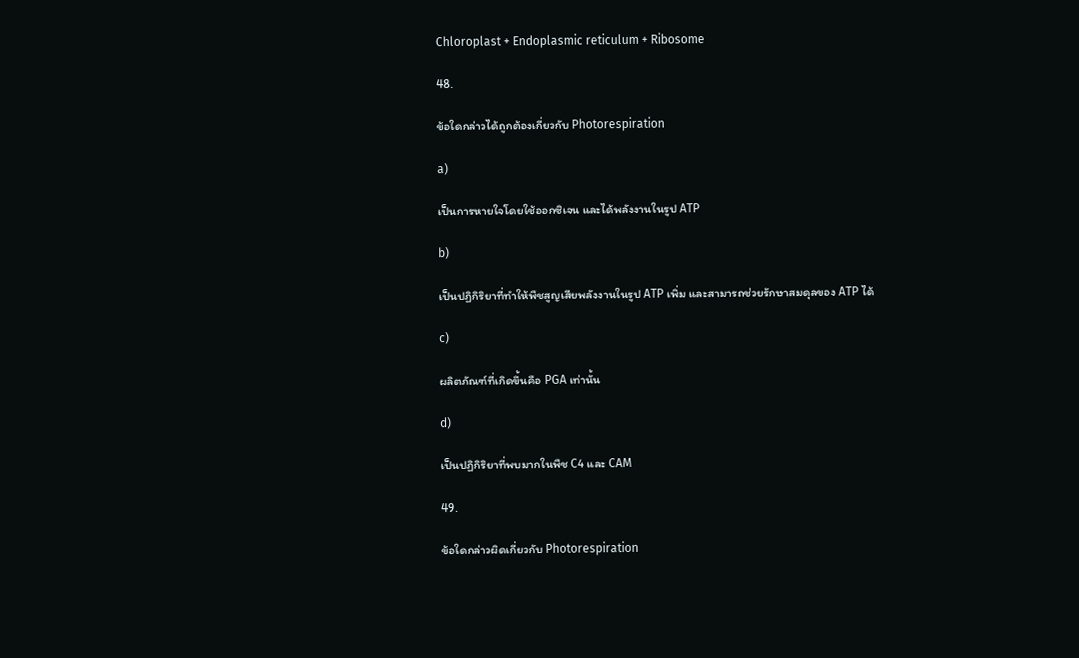Chloroplast + Endoplasmic reticulum + Ribosome

48.

ข้อใดกล่าวได้ถูกต้องเกี่ยวกับ Photorespiration

a)

เป็นการหายใจโดยใช้ออกซิเจน และได้พลังงานในรูป ATP

b)

เป็นปฏิกิริยาที่ทำให้พืชสูญเสียพลังงานในรูป ATP เพิ่ม และสามารถช่วยรักษาสมดุลของ ATP ได้

c)

ผลิตภัณฑ์ที่เกิดขึ้นคือ PGA เท่านั้น

d)

เป็นปฏิกิริยาที่พบมากในพืช C4 และ CAM

49.

ข้อใดกล่าวผิดเกี่ยวกับ Photorespiration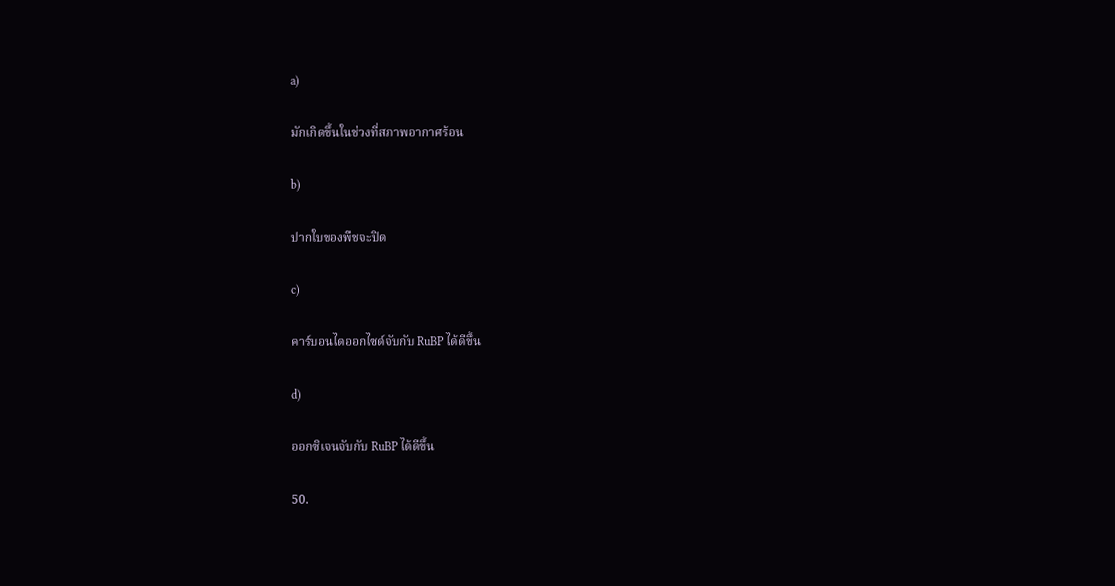a)

มักเกิดขึ้นในช่วงที่สภาพอากาศร้อน

b)

ปากใบของพืชจะปิด

c)

คาร์บอนไดออกไซด์จับกับ RuBP ได้ดีขึ้น

d)

ออกซิเจนจับกับ RuBP ได้ดีขึ้น

50.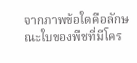จากภาพข้อใดคือลักษณะใบของพืชที่มีโคร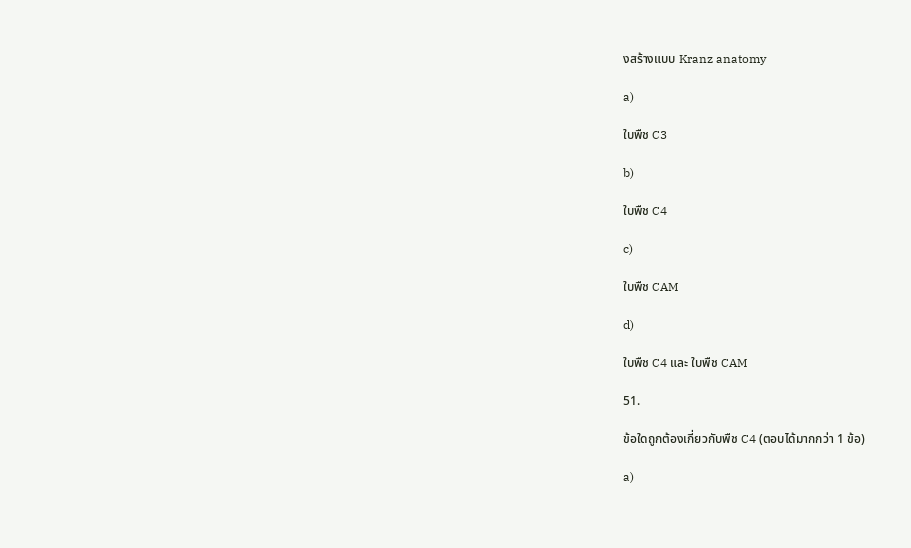งสร้างแบบ Kranz anatomy

a)

ใบพืช C3

b)

ใบพืช C4

c)

ใบพืช CAM

d)

ใบพืช C4 และ ใบพืช CAM

51.

ข้อใดถูกต้องเกี่ยวกับพืช C4 (ตอบได้มากกว่า 1 ข้อ)

a)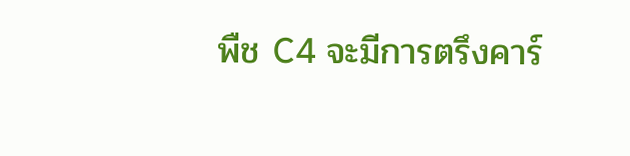พืช C4 จะมีการตรึงคาร์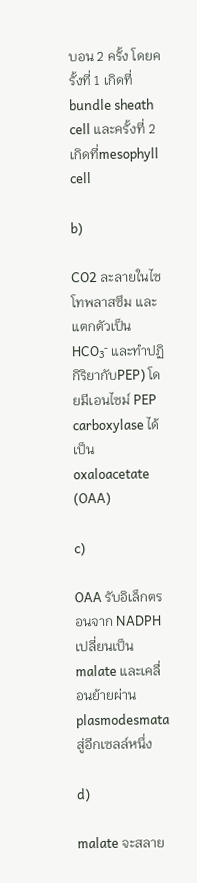บอน 2 ครั้ง โดยครั้งที่ 1 เกิดที่ bundle sheath cell และครั้งที่ 2 เกิดที่mesophyll cell

b)

CO2 ละลายในไซโทพลาสซึม และแตกตัวเป็น HCO₃⁻ และทำปฏิกิริยากับPEP) โดยมีเอนไซม์ PEP carboxylase ได้เป็น oxaloacetate (OAA)

c)

OAA รับอิเล็กตรอนจาก NADPH เปลี่ยนเป็น malate และเคลื่อนย้ายผ่าน plasmodesmata สู่อีกเซลล์หนึ่ง

d)

malate จะสลาย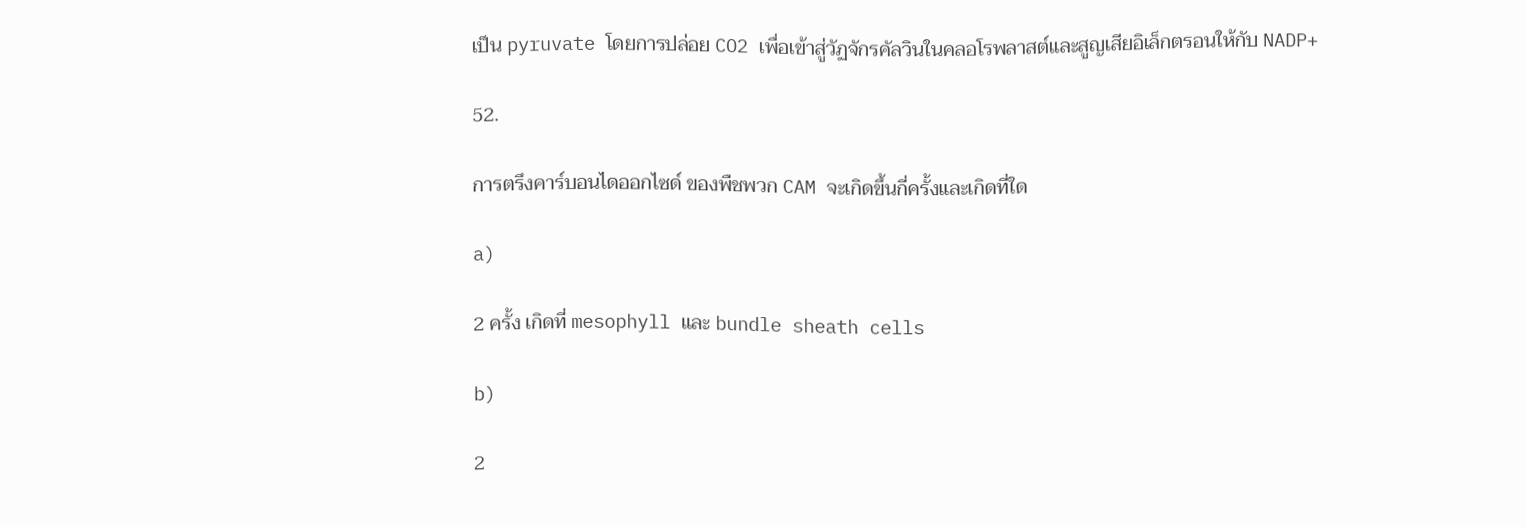เป็น pyruvate โดยการปล่อย CO2 เพื่อเข้าสู่วัฏจักรคัลวินในคลอโรพลาสต์และสูญเสียอิเล็กตรอนให้กับ NADP+

52.

การตรึงคาร์บอนไดออกไซด์ ของพืชพวก CAM จะเกิดขึ้นกี่ครั้งและเกิดที่ใด

a)

2 ครั้ง เกิดที่ mesophyll และ bundle sheath cells

b)

2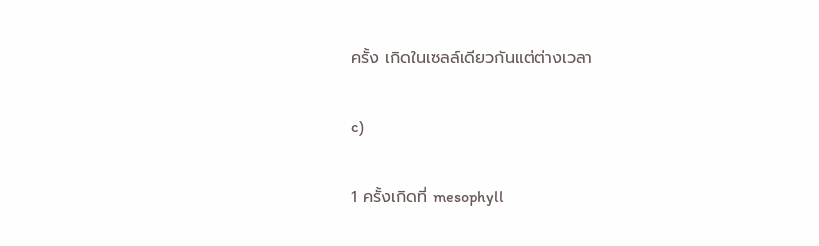ครั้ง เกิดในเซลล์เดียวกันแต่ต่างเวลา

c)

1 ครั้งเกิดที่ mesophyll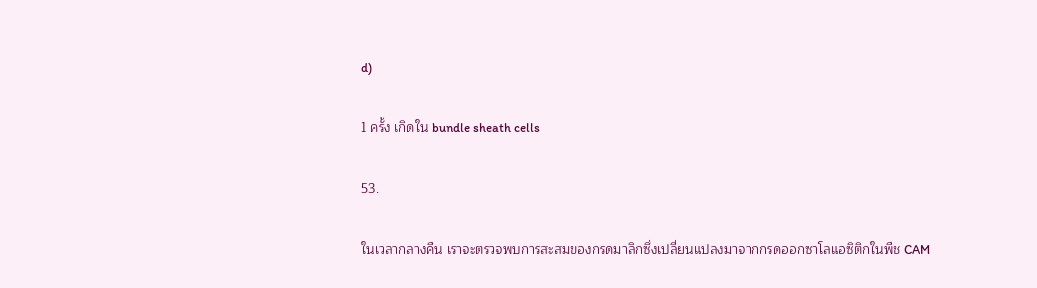d)

1 ครั้ง เกิดใน bundle sheath cells

53.

ในเวลากลางคืน เราจะตรวจพบการสะสมของกรดมาลิกซึ่งเปลี่ยนแปลงมาจากกรดออกซาโลแอซิติกในพืช CAM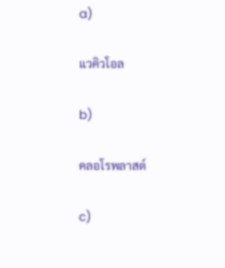a)

แวคิวโอล

b)

คลอโรพลาสต์

c)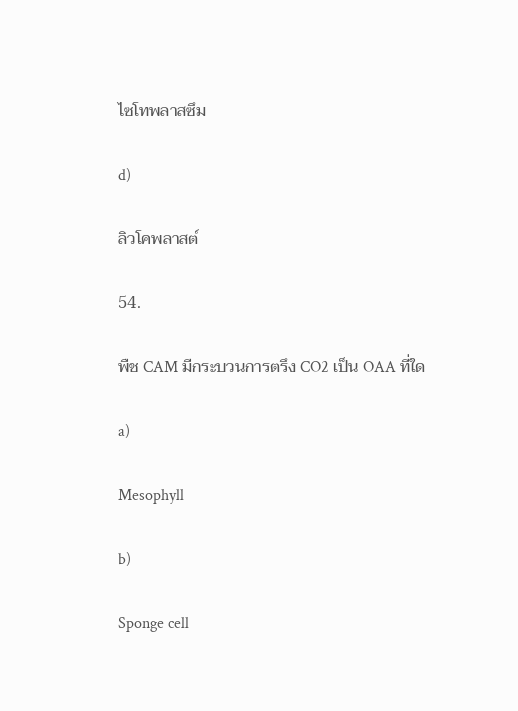ไซโทพลาสซึม

d)

ลิวโคพลาสต์

54.

พืช CAM มีกระบวนการตรึง CO2 เป็น OAA ที่ใด

a)

Mesophyll

b)

Sponge cell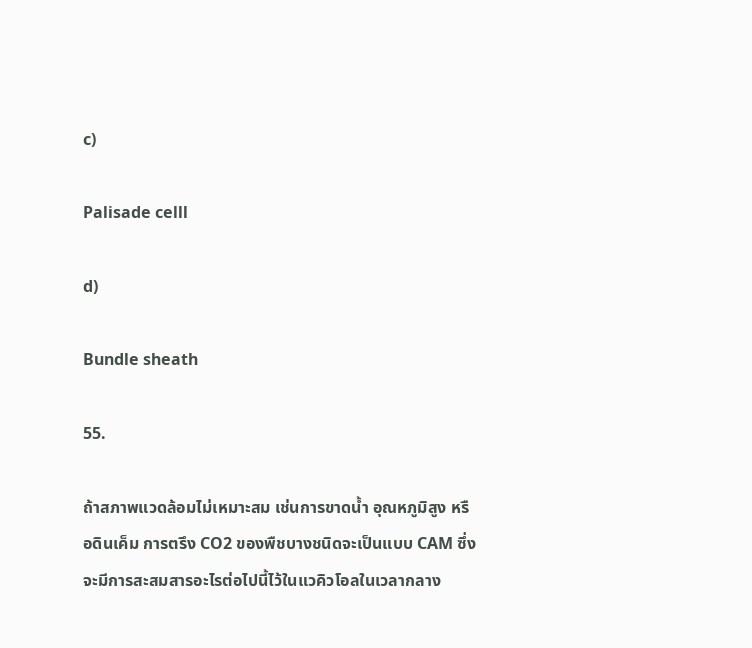c)

Palisade celll

d)

Bundle sheath

55.

ถ้าสภาพแวดล้อมไม่เหมาะสม เช่นการขาดน้ำ อุณหภูมิสูง หรือดินเค็ม การตรึง CO2 ของพืชบางชนิดจะเป็นแบบ CAM ซึ่งจะมีการสะสมสารอะไรต่อไปนี้ไว้ในแวคิวโอลในเวลากลาง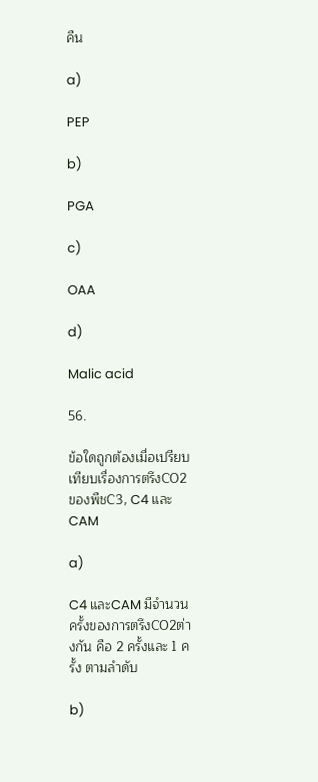คืน

a)

PEP

b)

PGA

c)

OAA

d)

Malic acid

56.

ข้อใดถูกต้องเมื่อเปรียบเทียบเรื่องการตรึงCO2 ของพืชC3, C4 และCAM

a)

C4 และCAM มีจำนวนครั้งของการตรึงCO2ต่างกัน คือ 2 ครั้งและ 1 ครั้ง ตามลำดับ

b)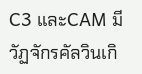C3 และCAM มีวัฏจักรคัลวินเกิ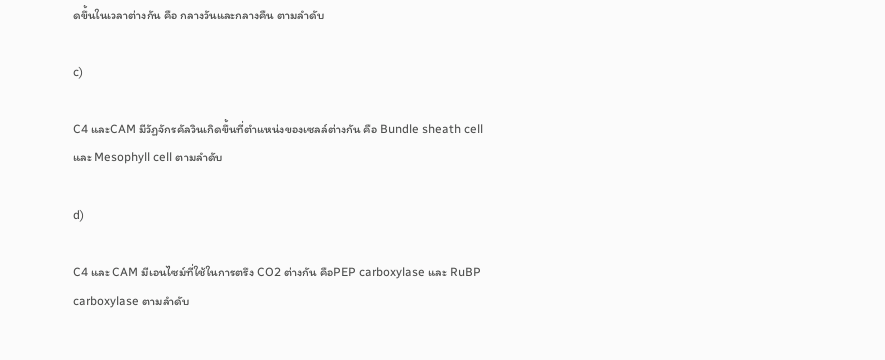ดขึ้นในเวลาต่างกัน คือ กลางวันและกลางคืน ตามลำดับ

c)

C4 และCAM มีวัฏจักรคัลวินเกิดขึ้นที่ตำแหน่งของเซลล์ต่างกัน คือ Bundle sheath cell และ Mesophyll cell ตามลำดับ

d)

C4 และ CAM มีเอนไซม์ที่ใช้ในการตรึง CO2 ต่างกัน คือPEP carboxylase และ RuBP carboxylase ตามลำดับ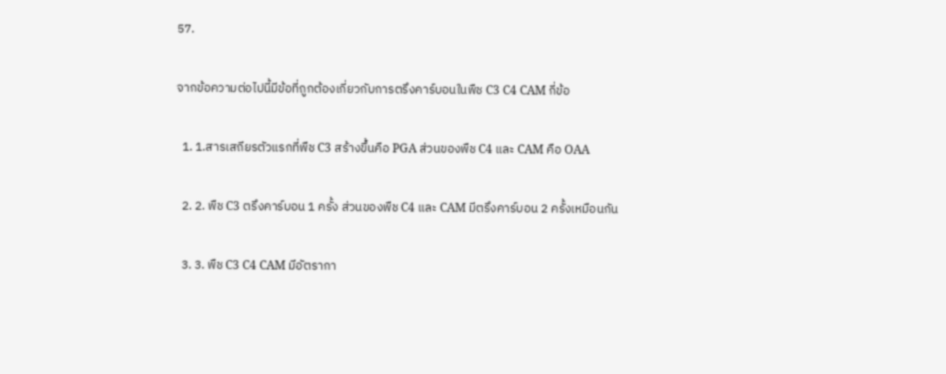57.

จากข้อความต่อไปนี้มีข้อที่ถูกต้องเกี่ยวกับการตรึงคาร์บอนในพืช C3 C4 CAM กี่ข้อ

  1. 1.สารเสถียรตัวแรกที่พืช C3 สร้างขึ้นคือ PGA ส่วนของพืช C4 และ CAM คือ OAA

  2. 2. พืช C3 ตรึงคาร์บอน 1 ครั้ง ส่วนของพืช C4 และ CAM มีตรึงคาร์บอน 2 ครั้งเหมือนกัน

  3. 3. พืช C3 C4 CAM มีอัตรากา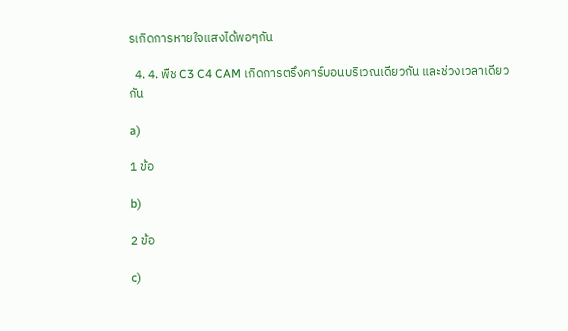รเกิดการหายใจแสงได้พอๆกัน

  4. 4. พืช C3 C4 CAM เกิดการตรึงคาร์บอนบริเวณเดียวกัน และช่วงเวลาเดียวกัน

a)

1 ข้อ

b)

2 ข้อ

c)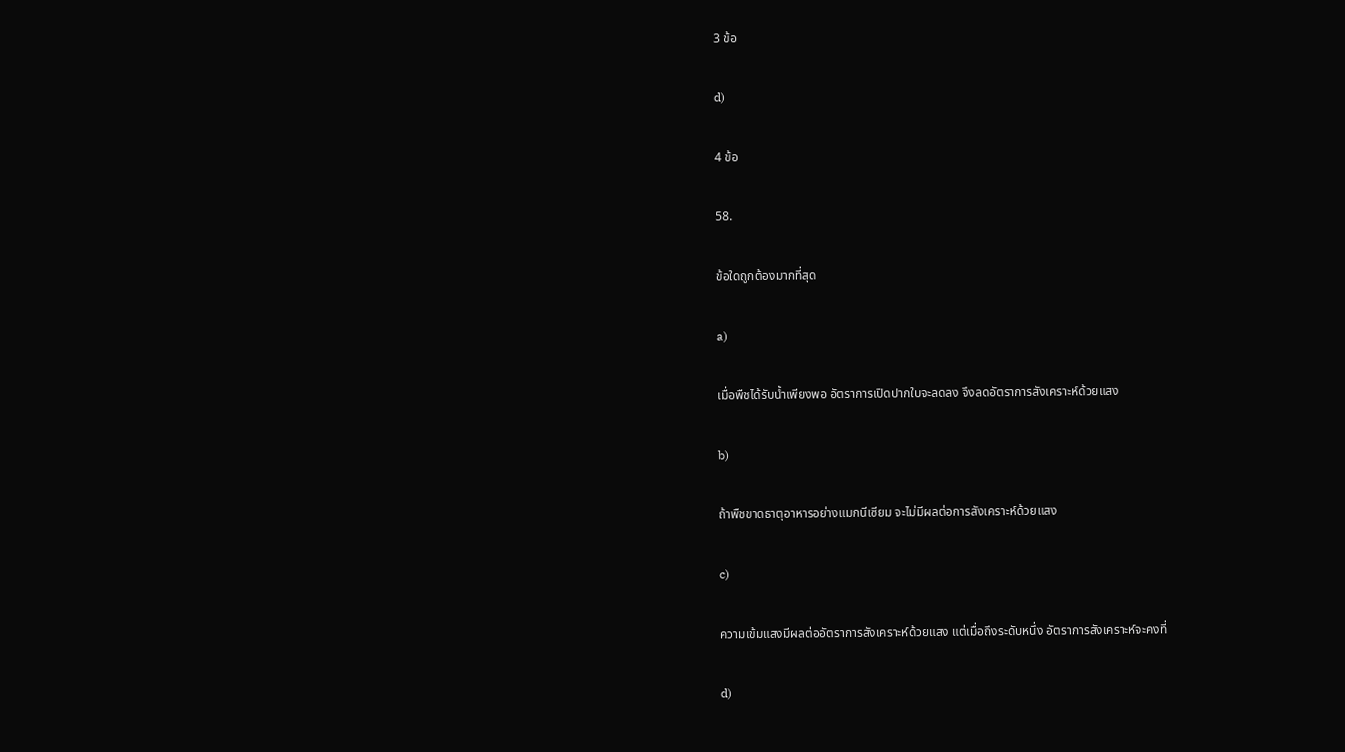3 ข้อ

d)

4 ข้อ

58.

ข้อใดถูกต้องมากที่สุด

a)

เมื่อพืชได้รับน้ำเพียงพอ อัตราการเปิดปากใบจะลดลง จึงลดอัตราการสังเคราะห์ด้วยแสง

b)

ถ้าพืชขาดธาตุอาหารอย่างแมกนีเซียม จะไม่มีผลต่อการสังเคราะห์ด้วยแสง

c)

ความเข้มแสงมีผลต่ออัตราการสังเคราะห์ด้วยแสง แต่เมื่อถึงระดับหนึ่ง อัตราการสังเคราะห์จะคงที่

d)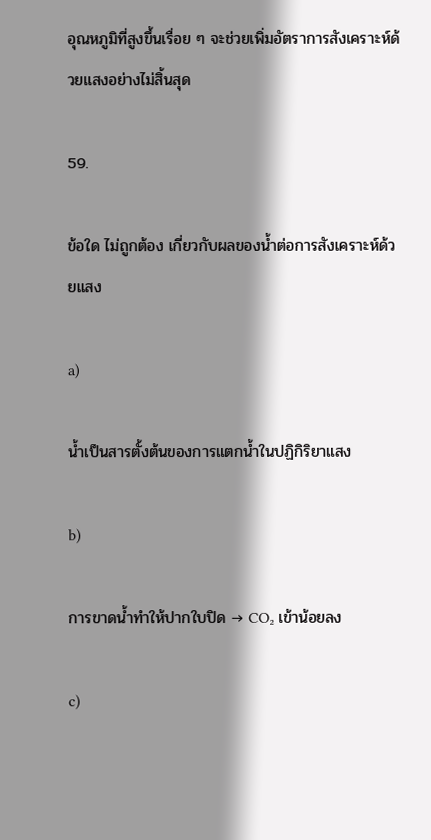อุณหภูมิที่สูงขึ้นเรื่อย ๆ จะช่วยเพิ่มอัตราการสังเคราะห์ด้วยแสงอย่างไม่สิ้นสุด

59.

ข้อใด ไม่ถูกต้อง เกี่ยวกับผลของน้ำต่อการสังเคราะห์ด้วยแสง

a)

น้ำเป็นสารตั้งต้นของการแตกน้ำในปฏิกิริยาแสง

b)

การขาดน้ำทำให้ปากใบปิด → CO₂ เข้าน้อยลง

c)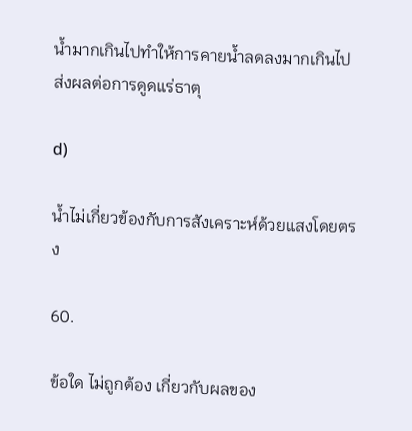น้ำมากเกินไปทำให้การคายน้ำลดลงมากเกินไป ส่งผลต่อการดูดแร่ธาตุ

d)

น้ำไม่เกี่ยวข้องกับการสังเคราะห์ด้วยแสงโดยตรง

60.

ข้อใด ไม่ถูกต้อง เกี่ยวกับผลของ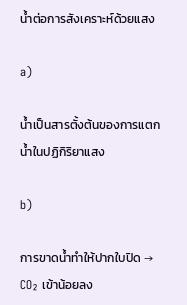น้ำต่อการสังเคราะห์ด้วยแสง

a)

น้ำเป็นสารตั้งต้นของการแตกน้ำในปฏิกิริยาแสง

b)

การขาดน้ำทำให้ปากใบปิด → CO₂ เข้าน้อยลง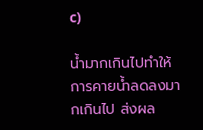c)

น้ำมากเกินไปทำให้การคายน้ำลดลงมากเกินไป ส่งผล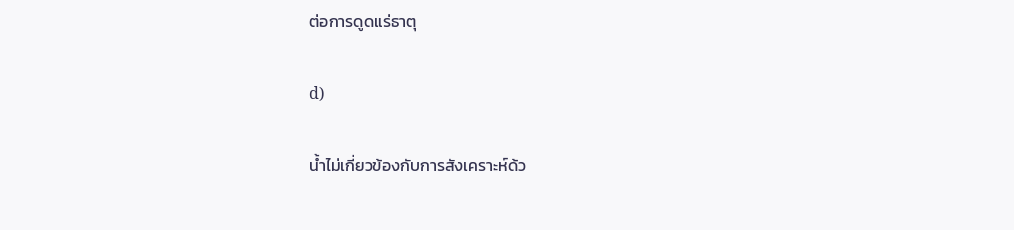ต่อการดูดแร่ธาตุ

d)

น้ำไม่เกี่ยวข้องกับการสังเคราะห์ด้ว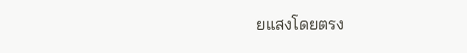ยแสงโดยตรง